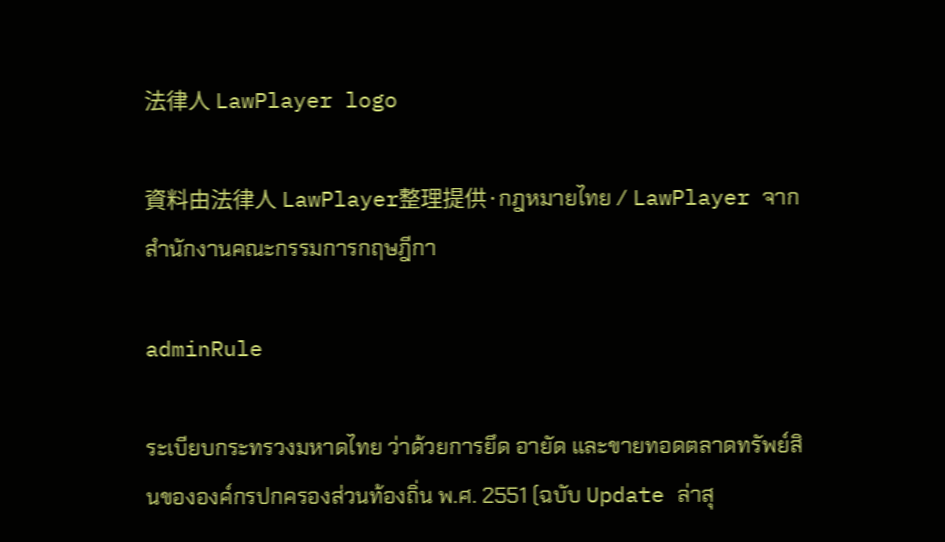法律人 LawPlayer logo

資料由法律人 LawPlayer整理提供·กฎหมายไทย / LawPlayer จากสำนักงานคณะกรรมการกฤษฎีกา

adminRule

ระเบียบกระทรวงมหาดไทย ว่าด้วยการยึด อายัด และขายทอดตลาดทรัพย์สินขององค์กรปกครองส่วนท้องถิ่น พ.ศ. 2551 (ฉบับ Update ล่าสุ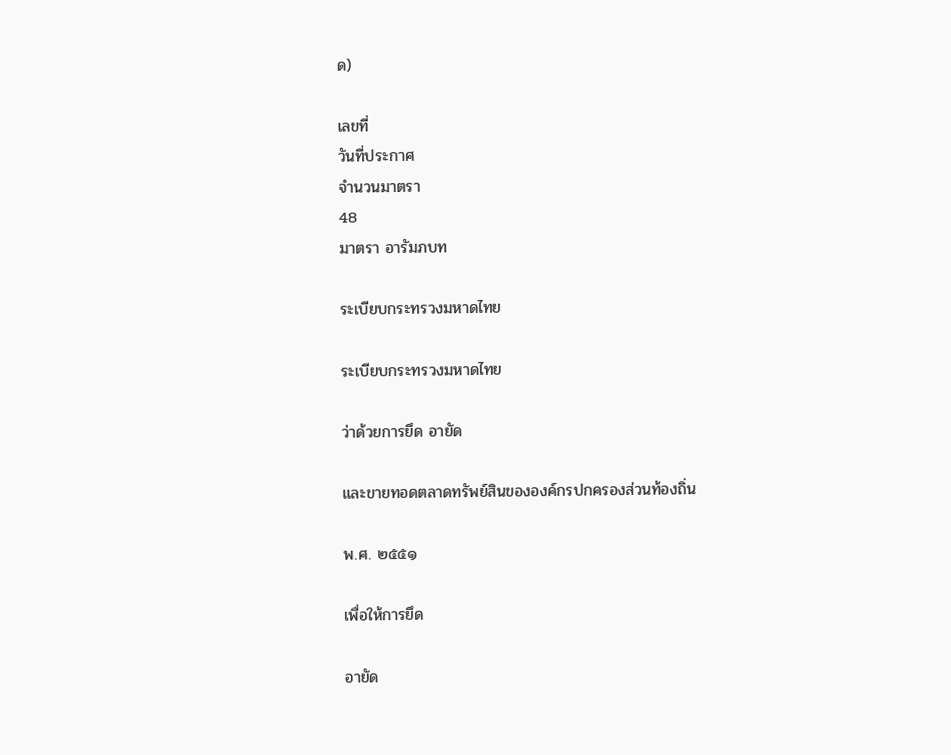ด)

เลขที่
วันที่ประกาศ
จำนวนมาตรา
48
มาตรา อารัมภบท

ระเบียบกระทรวงมหาดไทย

ระเบียบกระทรวงมหาดไทย

ว่าด้วยการยึด อายัด

และขายทอดตลาดทรัพย์สินขององค์กรปกครองส่วนท้องถิ่น

พ.ศ. ๒๕๕๑

เพื่อให้การยึด

อายัด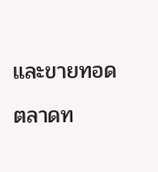และขายทอดตลาดท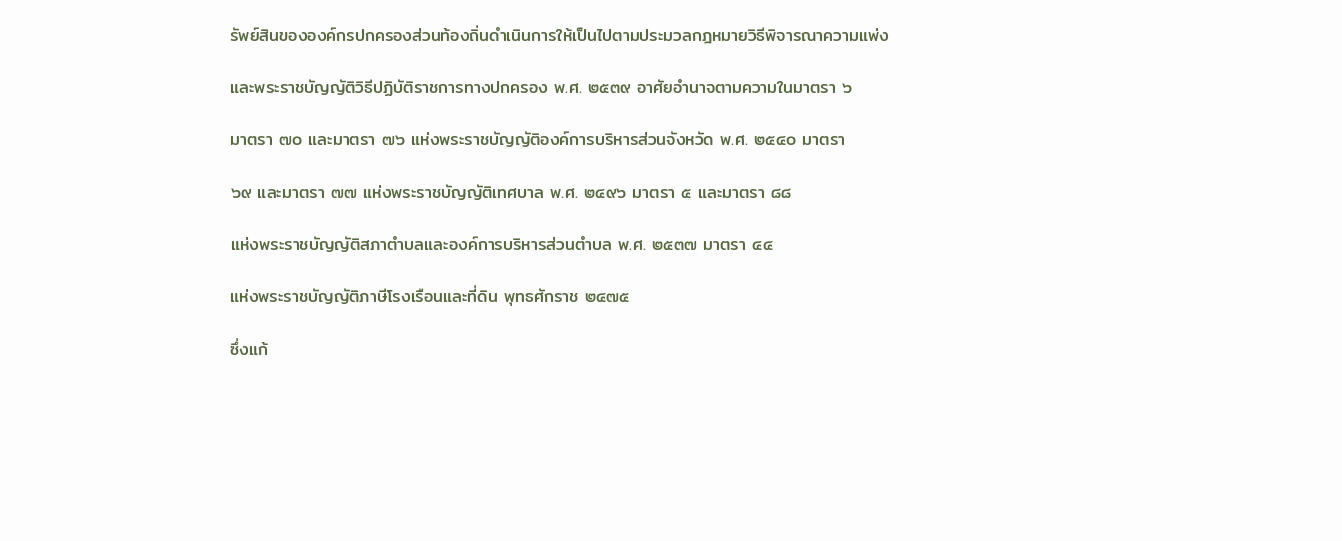รัพย์สินขององค์กรปกครองส่วนท้องถิ่นดำเนินการให้เป็นไปตามประมวลกฎหมายวิธีพิจารณาความแพ่ง

และพระราชบัญญัติวิธีปฏิบัติราชการทางปกครอง พ.ศ. ๒๕๓๙ อาศัยอำนาจตามความในมาตรา ๖

มาตรา ๗๐ และมาตรา ๗๖ แห่งพระราชบัญญัติองค์การบริหารส่วนจังหวัด พ.ศ. ๒๕๔๐ มาตรา

๖๙ และมาตรา ๗๗ แห่งพระราชบัญญัติเทศบาล พ.ศ. ๒๔๙๖ มาตรา ๕ และมาตรา ๘๘

แห่งพระราชบัญญัติสภาตำบลและองค์การบริหารส่วนตำบล พ.ศ. ๒๕๓๗ มาตรา ๔๔

แห่งพระราชบัญญัติภาษีโรงเรือนและที่ดิน พุทธศักราช ๒๔๗๕

ซึ่งแก้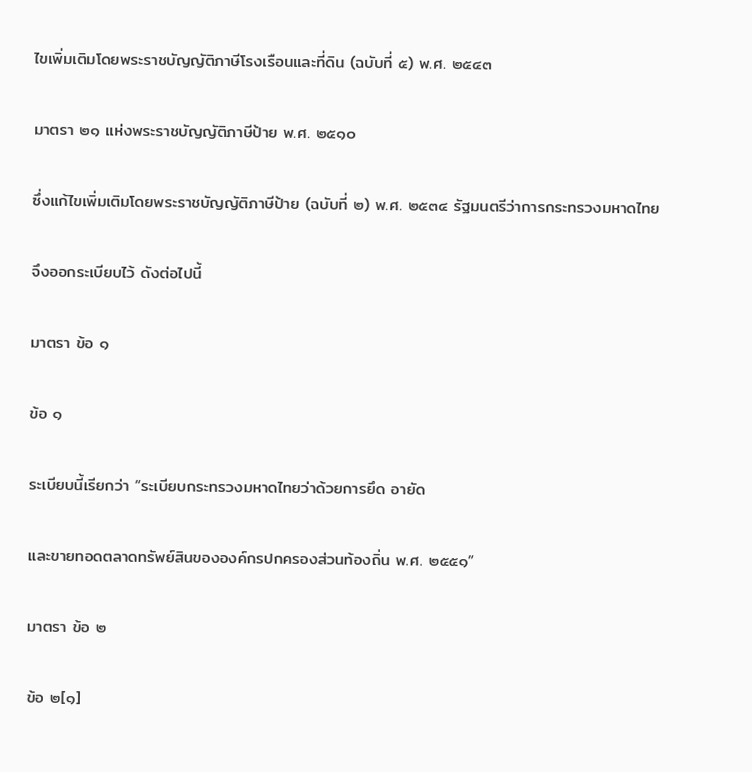ไขเพิ่มเติมโดยพระราชบัญญัติภาษีโรงเรือนและที่ดิน (ฉบับที่ ๕) พ.ศ. ๒๕๔๓

มาตรา ๒๑ แห่งพระราชบัญญัติภาษีป้าย พ.ศ. ๒๕๑๐

ซึ่งแก้ไขเพิ่มเติมโดยพระราชบัญญัติภาษีป้าย (ฉบับที่ ๒) พ.ศ. ๒๕๓๔ รัฐมนตรีว่าการกระทรวงมหาดไทย

จึงออกระเบียบไว้ ดังต่อไปนี้

มาตรา ข้อ ๑

ข้อ ๑

ระเบียบนี้เรียกว่า “ระเบียบกระทรวงมหาดไทยว่าด้วยการยึด อายัด

และขายทอดตลาดทรัพย์สินขององค์กรปกครองส่วนท้องถิ่น พ.ศ. ๒๕๕๑”

มาตรา ข้อ ๒

ข้อ ๒[๑]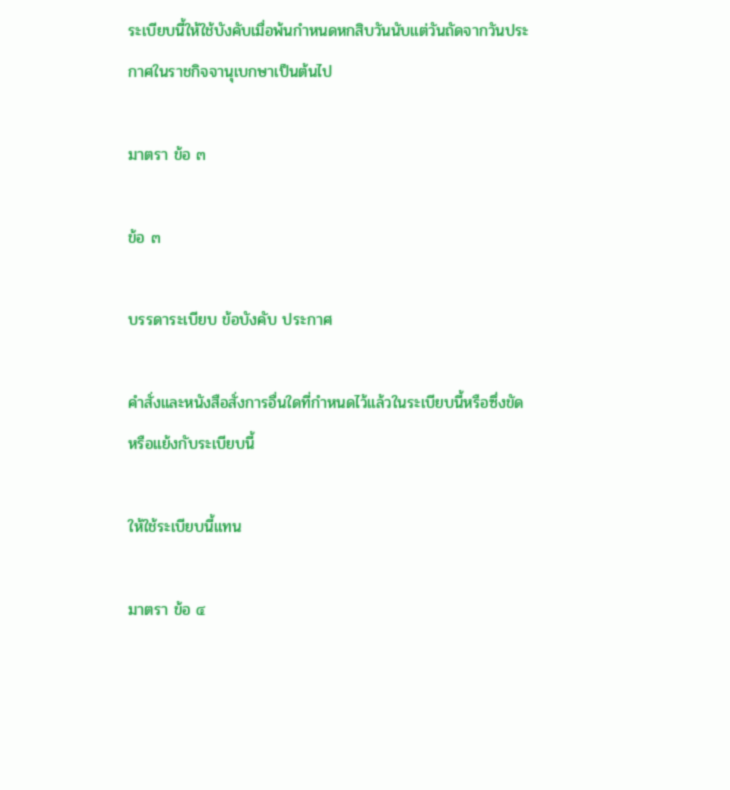ระเบียบนี้ให้ใช้บังคับเมื่อพ้นกำหนดหกสิบวันนับแต่วันถัดจากวันประกาศในราชกิจจานุเบกษาเป็นต้นไป

มาตรา ข้อ ๓

ข้อ ๓

บรรดาระเบียบ ข้อบังคับ ประกาศ

คำสั่งและหนังสือสั่งการอื่นใดที่กำหนดไว้แล้วในระเบียบนี้หรือซึ่งขัดหรือแย้งกับระเบียบนี้

ให้ใช้ระเบียบนี้แทน

มาตรา ข้อ ๔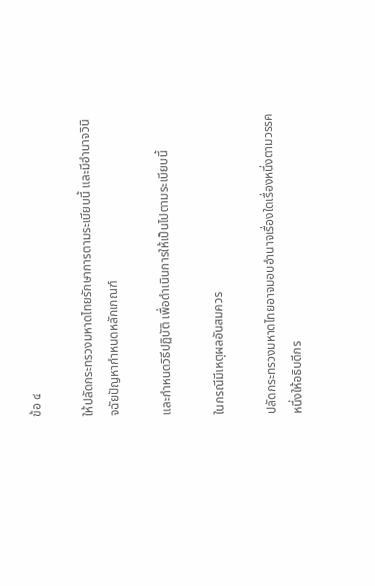ข้อ ๔

ให้ปลัดกระทรวงมหาดไทยรักษาการตามระเบียบนี้ และมีอำนาจวินิจฉัยปัญหากำหนดหลักเกณฑ์

และกำหนดวิธีปฏิบัติ เพื่อดำเนินการให้เป็นไปตามระเบียบนี้

ในกรณีมีเหตุผลอันสมควร

ปลัดกระทรวงมหาดไทยอาจมอบอำนาจเรื่องใดเรื่องหนึ่งตามวรรคหนึ่งให้อธิบดีกร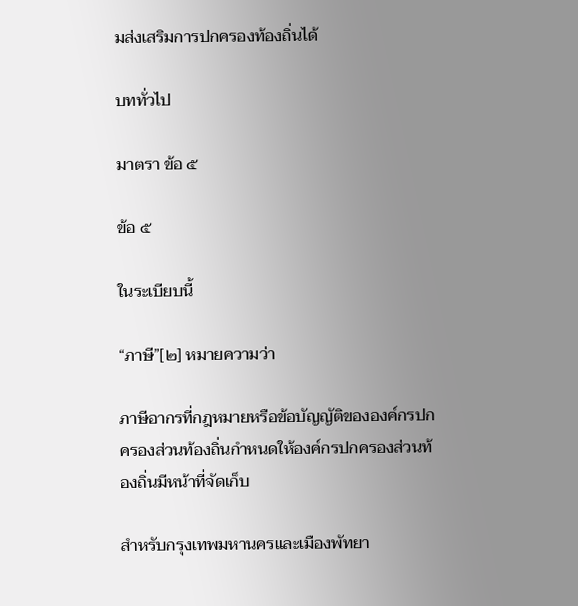มส่งเสริมการปกครองท้องถิ่นได้

บททั่วไป

มาตรา ข้อ ๕

ข้อ ๕

ในระเบียบนี้

“ภาษี”[๒] หมายความว่า

ภาษีอากรที่กฎหมายหรือข้อบัญญัติขององค์กรปกครองส่วนท้องถิ่นกำหนดให้องค์กรปกครองส่วนท้องถิ่นมีหน้าที่จัดเก็บ

สำหรับกรุงเทพมหานครและเมืองพัทยา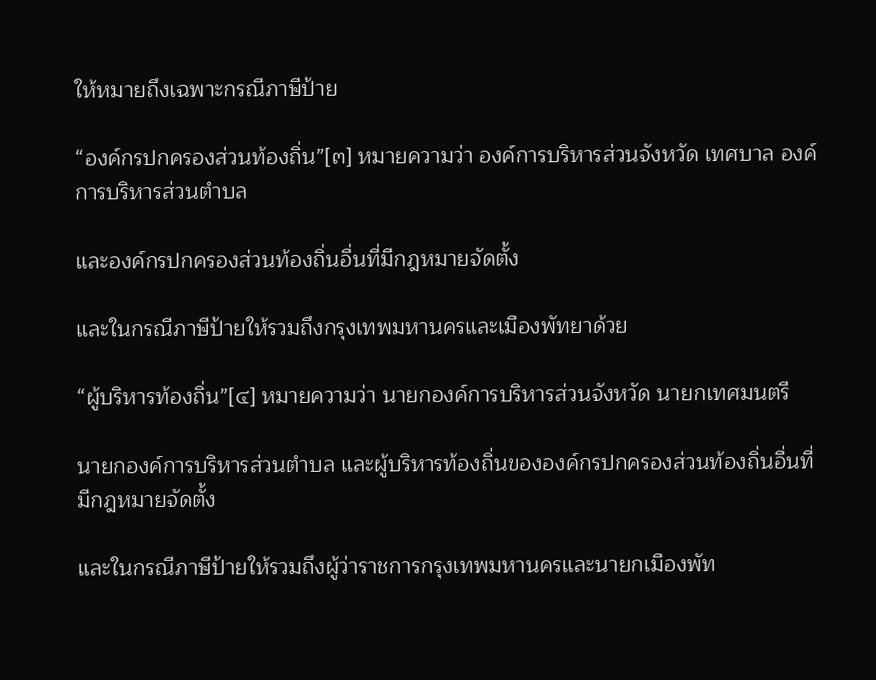ให้หมายถึงเฉพาะกรณีภาษีป้าย

“องค์กรปกครองส่วนท้องถิ่น”[๓] หมายความว่า องค์การบริหารส่วนจังหวัด เทศบาล องค์การบริหารส่วนตำบล

และองค์กรปกครองส่วนท้องถิ่นอื่นที่มีกฎหมายจัดตั้ง

และในกรณีภาษีป้ายให้รวมถึงกรุงเทพมหานครและเมืองพัทยาด้วย

“ผู้บริหารท้องถิ่น”[๔] หมายความว่า นายกองค์การบริหารส่วนจังหวัด นายกเทศมนตรี

นายกองค์การบริหารส่วนตำบล และผู้บริหารท้องถิ่นขององค์กรปกครองส่วนท้องถิ่นอื่นที่มีกฎหมายจัดตั้ง

และในกรณีภาษีป้ายให้รวมถึงผู้ว่าราชการกรุงเทพมหานครและนายกเมืองพัท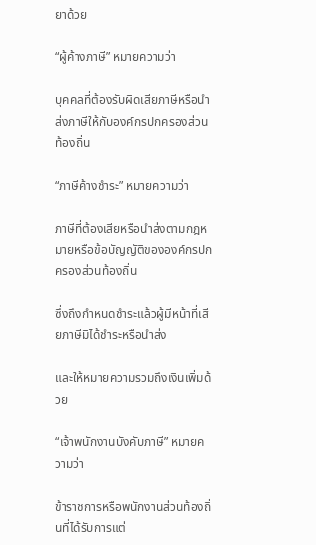ยาด้วย

“ผู้ค้างภาษี” หมายความว่า

บุคคลที่ต้องรับผิดเสียภาษีหรือนำส่งภาษีให้กับองค์กรปกครองส่วนท้องถิ่น

“ภาษีค้างชำระ” หมายความว่า

ภาษีที่ต้องเสียหรือนำส่งตามกฎหมายหรือข้อบัญญัติขององค์กรปกครองส่วนท้องถิ่น

ซึ่งถึงกำหนดชำระแล้วผู้มีหน้าที่เสียภาษีมิได้ชำระหรือนำส่ง

และให้หมายความรวมถึงเงินเพิ่มด้วย

“เจ้าพนักงานบังคับภาษี” หมายความว่า

ข้าราชการหรือพนักงานส่วนท้องถิ่นที่ได้รับการแต่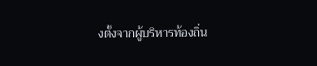งตั้งจากผู้บริหารท้องถิ่น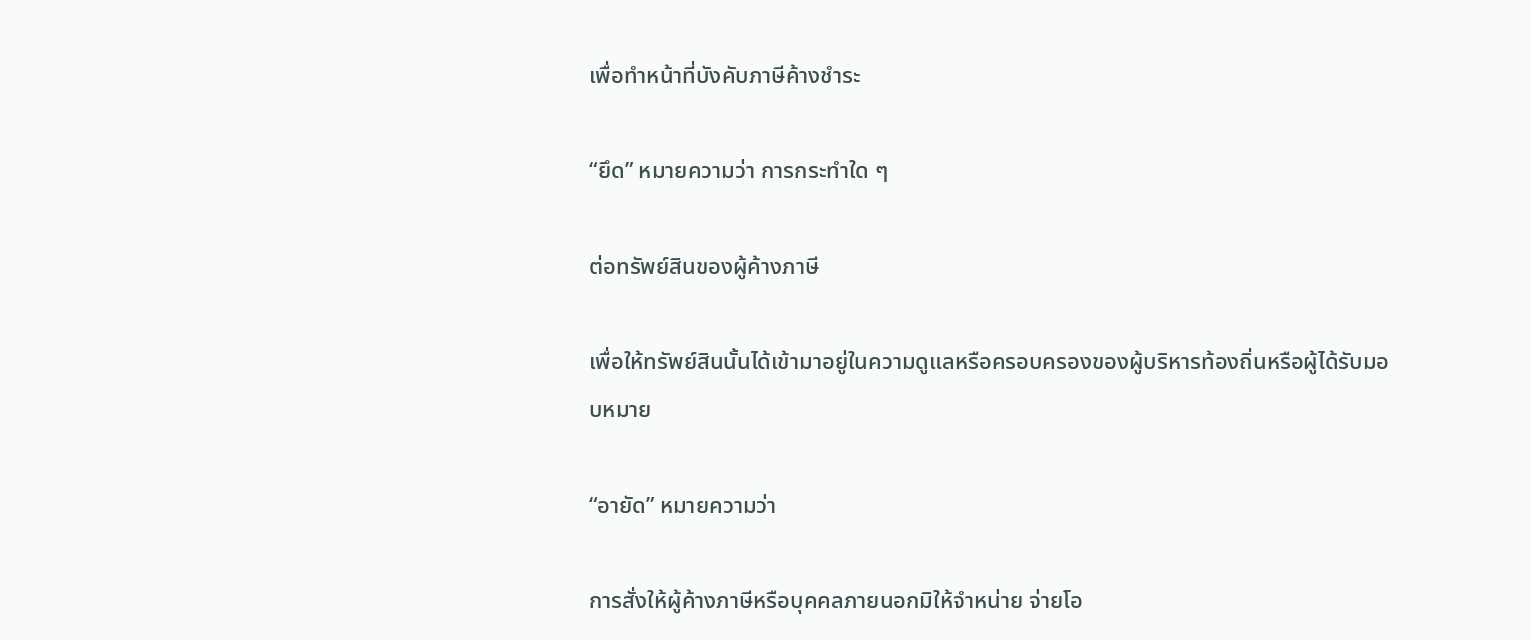เพื่อทำหน้าที่บังคับภาษีค้างชำระ

“ยึด” หมายความว่า การกระทำใด ๆ

ต่อทรัพย์สินของผู้ค้างภาษี

เพื่อให้ทรัพย์สินนั้นได้เข้ามาอยู่ในความดูแลหรือครอบครองของผู้บริหารท้องถิ่นหรือผู้ได้รับมอบหมาย

“อายัด” หมายความว่า

การสั่งให้ผู้ค้างภาษีหรือบุคคลภายนอกมิให้จำหน่าย จ่ายโอ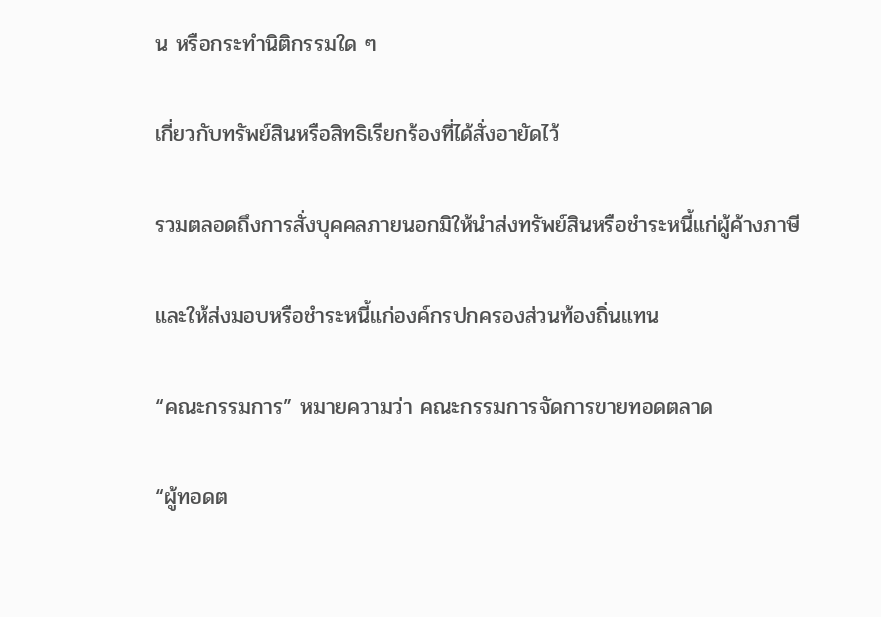น หรือกระทำนิติกรรมใด ๆ

เกี่ยวกับทรัพย์สินหรือสิทธิเรียกร้องที่ได้สั่งอายัดไว้

รวมตลอดถึงการสั่งบุคคลภายนอกมิให้นำส่งทรัพย์สินหรือชำระหนี้แก่ผู้ค้างภาษี

และให้ส่งมอบหรือชำระหนี้แก่องค์กรปกครองส่วนท้องถิ่นแทน

“คณะกรรมการ” หมายความว่า คณะกรรมการจัดการขายทอดตลาด

“ผู้ทอดต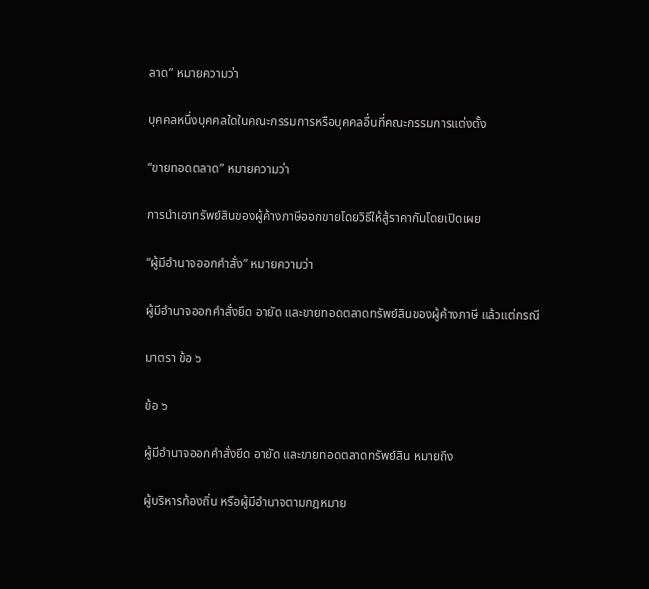ลาด” หมายความว่า

บุคคลหนึ่งบุคคลใดในคณะกรรมการหรือบุคคลอื่นที่คณะกรรมการแต่งตั้ง

“ขายทอดตลาด” หมายความว่า

การนำเอาทรัพย์สินของผู้ค้างภาษีออกขายโดยวิธีให้สู้ราคากันโดยเปิดเผย

“ผู้มีอำนาจออกคำสั่ง” หมายความว่า

ผู้มีอำนาจออกคำสั่งยึด อายัด และขายทอดตลาดทรัพย์สินของผู้ค้างภาษี แล้วแต่กรณี

มาตรา ข้อ ๖

ข้อ ๖

ผู้มีอำนาจออกคำสั่งยึด อายัด และขายทอดตลาดทรัพย์สิน หมายถึง

ผู้บริหารท้องถิ่น หรือผู้มีอำนาจตามกฎหมาย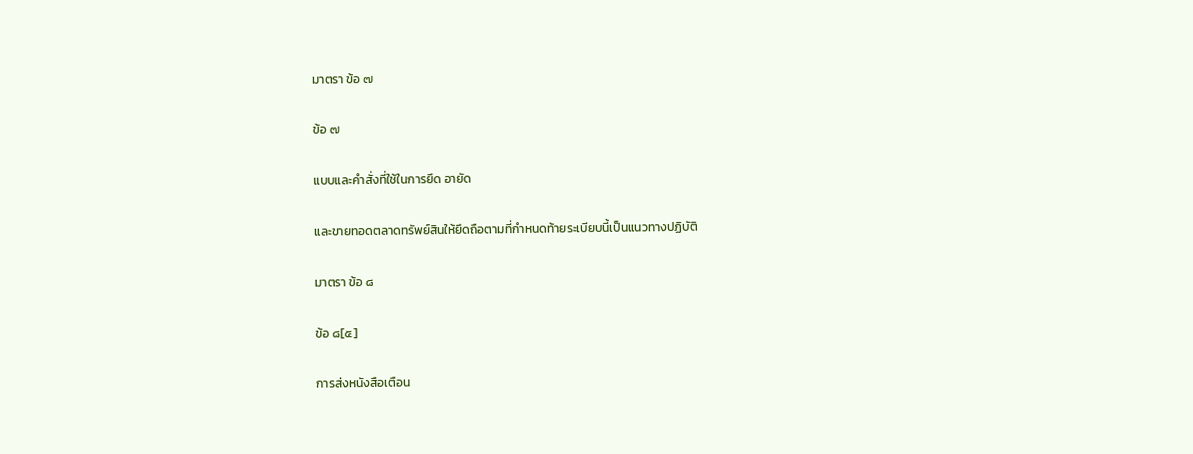มาตรา ข้อ ๗

ข้อ ๗

แบบและคำสั่งที่ใช้ในการยึด อายัด

และขายทอดตลาดทรัพย์สินให้ยึดถือตามที่กำหนดท้ายระเบียบนี้เป็นแนวทางปฏิบัติ

มาตรา ข้อ ๘

ข้อ ๘[๕]

การส่งหนังสือเตือน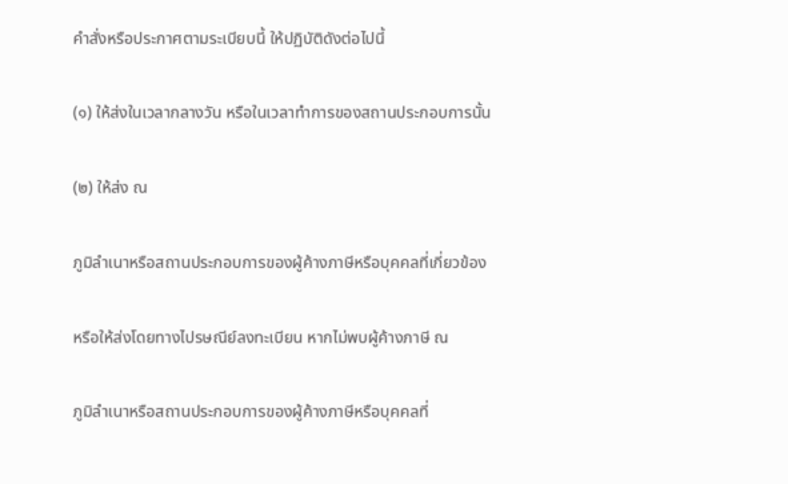คำสั่งหรือประกาศตามระเบียบนี้ ให้ปฏิบัติดังต่อไปนี้

(๑) ให้ส่งในเวลากลางวัน หรือในเวลาทำการของสถานประกอบการนั้น

(๒) ให้ส่ง ณ

ภูมิลำเนาหรือสถานประกอบการของผู้ค้างภาษีหรือบุคคลที่เกี่ยวข้อง

หรือให้ส่งโดยทางไปรษณีย์ลงทะเบียน หากไม่พบผู้ค้างภาษี ณ

ภูมิลำเนาหรือสถานประกอบการของผู้ค้างภาษีหรือบุคคลที่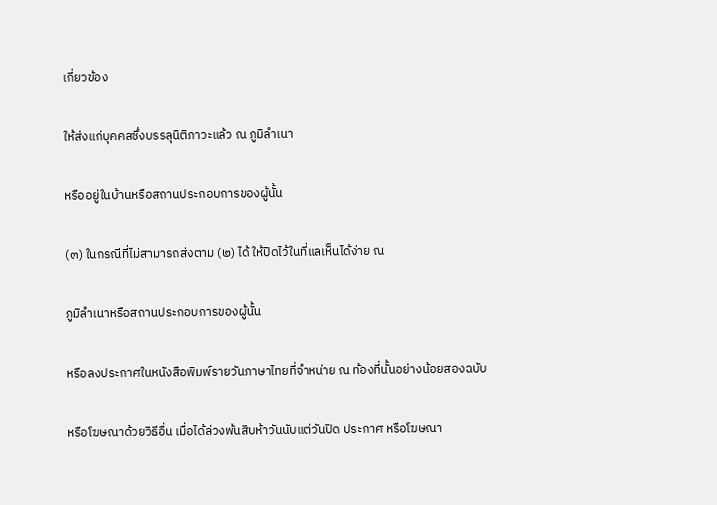เกี่ยวข้อง

ให้ส่งแก่บุคคลซึ่งบรรลุนิติภาวะแล้ว ณ ภูมิลำเนา

หรืออยู่ในบ้านหรือสถานประกอบการของผู้นั้น

(๓) ในกรณีที่ไม่สามารถส่งตาม (๒) ได้ ให้ปิดไว้ในที่แลเห็นได้ง่าย ณ

ภูมิลำเนาหรือสถานประกอบการของผู้นั้น

หรือลงประกาศในหนังสือพิมพ์รายวันภาษาไทยที่จำหน่าย ณ ท้องที่นั้นอย่างน้อยสองฉบับ

หรือโฆษณาด้วยวิธีอื่น เมื่อได้ล่วงพ้นสิบห้าวันนับแต่วันปิด ประกาศ หรือโฆษณา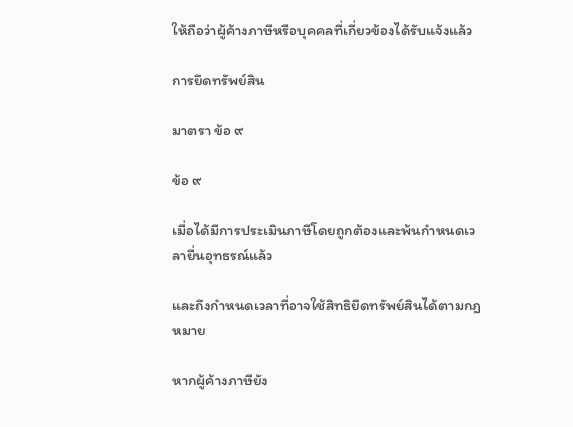ให้ถือว่าผู้ค้างภาษีหรือบุคคลที่เกี่ยวข้องได้รับแจ้งแล้ว

การยึดทรัพย์สิน

มาตรา ข้อ ๙

ข้อ ๙

เมื่อได้มีการประเมินภาษีโดยถูกต้องและพ้นกำหนดเวลายื่นอุทธรณ์แล้ว

และถึงกำหนดเวลาที่อาจใช้สิทธิยึดทรัพย์สินได้ตามกฎหมาย

หากผู้ค้างภาษียัง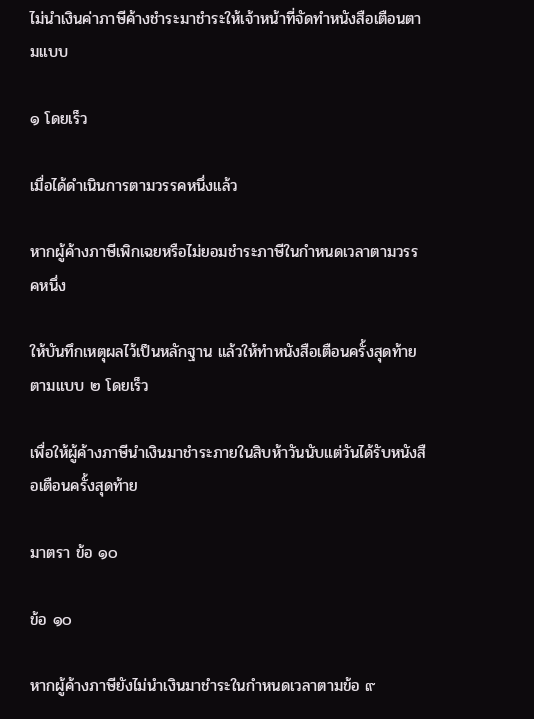ไม่นำเงินค่าภาษีค้างชำระมาชำระให้เจ้าหน้าที่จัดทำหนังสือเตือนตามแบบ

๑ โดยเร็ว

เมื่อได้ดำเนินการตามวรรคหนึ่งแล้ว

หากผู้ค้างภาษีเพิกเฉยหรือไม่ยอมชำระภาษีในกำหนดเวลาตามวรรคหนึ่ง

ให้บันทึกเหตุผลไว้เป็นหลักฐาน แล้วให้ทำหนังสือเตือนครั้งสุดท้ายตามแบบ ๒ โดยเร็ว

เพื่อให้ผู้ค้างภาษีนำเงินมาชำระภายในสิบห้าวันนับแต่วันได้รับหนังสือเตือนครั้งสุดท้าย

มาตรา ข้อ ๑๐

ข้อ ๑๐

หากผู้ค้างภาษียังไม่นำเงินมาชำระในกำหนดเวลาตามข้อ ๙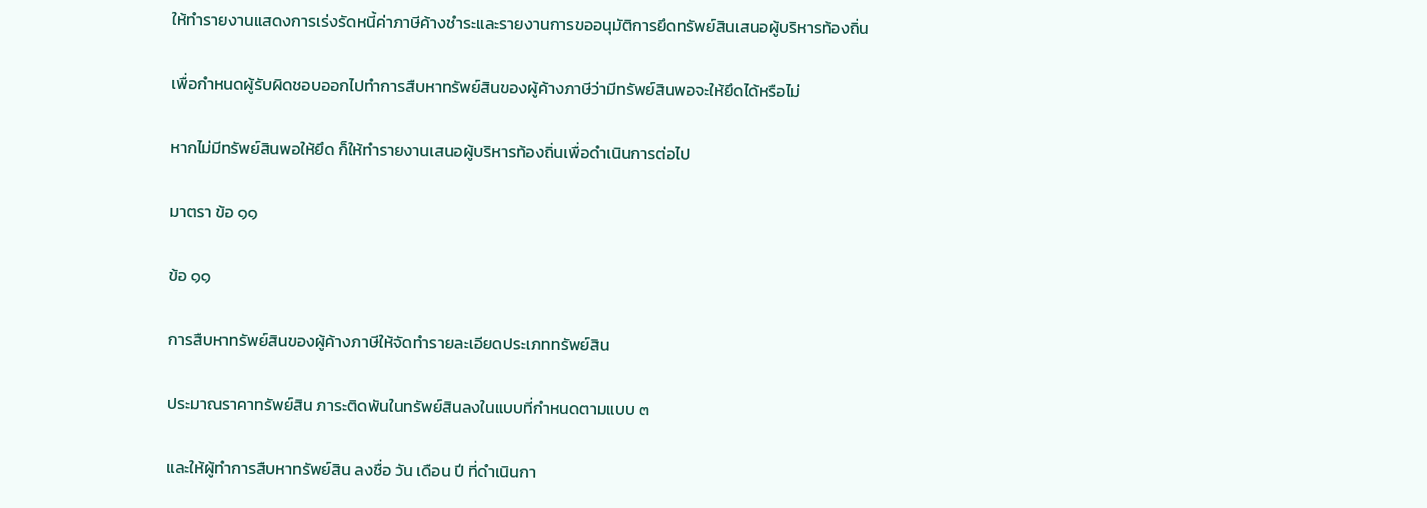ให้ทำรายงานแสดงการเร่งรัดหนี้ค่าภาษีค้างชำระและรายงานการขออนุมัติการยึดทรัพย์สินเสนอผู้บริหารท้องถิ่น

เพื่อกำหนดผู้รับผิดชอบออกไปทำการสืบหาทรัพย์สินของผู้ค้างภาษีว่ามีทรัพย์สินพอจะให้ยึดได้หรือไม่

หากไม่มีทรัพย์สินพอให้ยึด ก็ให้ทำรายงานเสนอผู้บริหารท้องถิ่นเพื่อดำเนินการต่อไป

มาตรา ข้อ ๑๑

ข้อ ๑๑

การสืบหาทรัพย์สินของผู้ค้างภาษีให้จัดทำรายละเอียดประเภททรัพย์สิน

ประมาณราคาทรัพย์สิน ภาระติดพันในทรัพย์สินลงในแบบที่กำหนดตามแบบ ๓

และให้ผู้ทำการสืบหาทรัพย์สิน ลงชื่อ วัน เดือน ปี ที่ดำเนินกา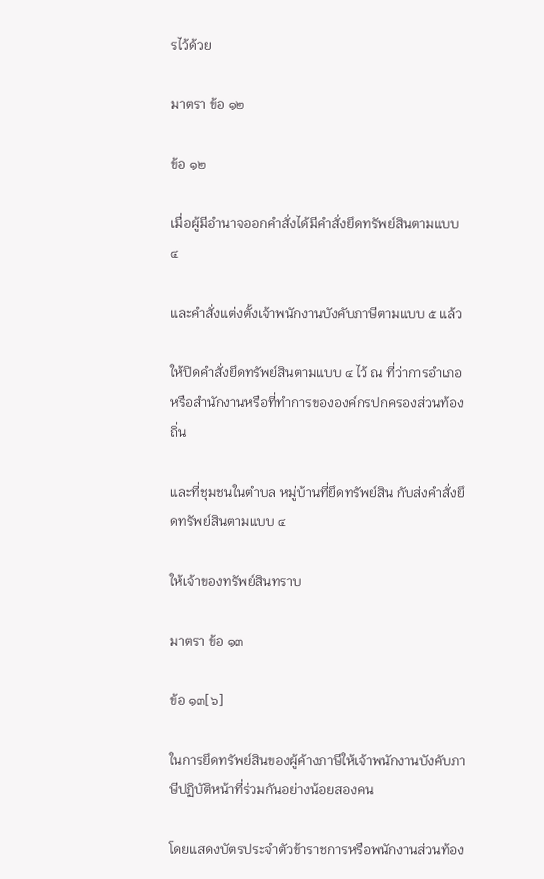รไว้ด้วย

มาตรา ข้อ ๑๒

ข้อ ๑๒

เมื่อผู้มีอำนาจออกคำสั่งได้มีคำสั่งยึดทรัพย์สินตามแบบ ๔

และคำสั่งแต่งตั้งเจ้าพนักงานบังคับภาษีตามแบบ ๕ แล้ว

ให้ปิดคำสั่งยึดทรัพย์สินตามแบบ ๔ ไว้ ณ ที่ว่าการอำเภอ หรือสำนักงานหรือที่ทำการขององค์กรปกครองส่วนท้องถิ่น

และที่ชุมชนในตำบล หมู่บ้านที่ยึดทรัพย์สิน กับส่งคำสั่งยึดทรัพย์สินตามแบบ ๔

ให้เจ้าของทรัพย์สินทราบ

มาตรา ข้อ ๑๓

ข้อ ๑๓[๖]

ในการยึดทรัพย์สินของผู้ค้างภาษีให้เจ้าพนักงานบังคับภาษีปฏิบัติหน้าที่ร่วมกันอย่างน้อยสองคน

โดยแสดงบัตรประจำตัวข้าราชการหรือพนักงานส่วนท้อง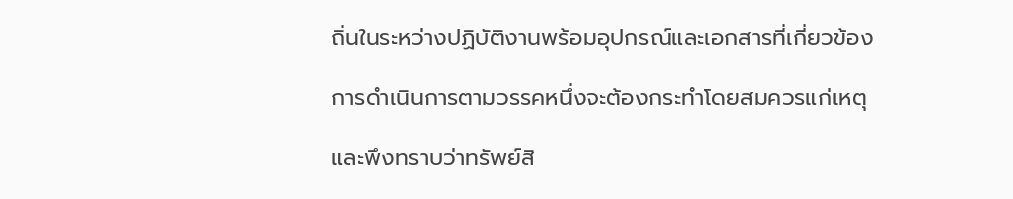ถิ่นในระหว่างปฏิบัติงานพร้อมอุปกรณ์และเอกสารที่เกี่ยวข้อง

การดำเนินการตามวรรคหนึ่งจะต้องกระทำโดยสมควรแก่เหตุ

และพึงทราบว่าทรัพย์สิ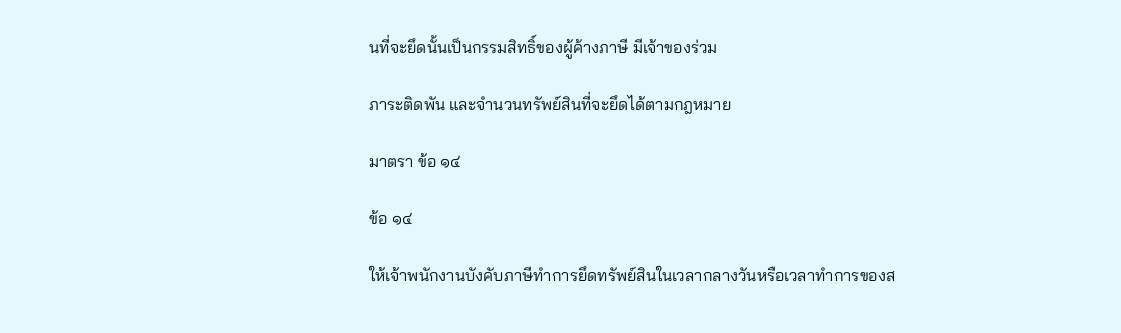นที่จะยึดนั้นเป็นกรรมสิทธิ์ของผู้ค้างภาษี มีเจ้าของร่วม

ภาระติดพัน และจำนวนทรัพย์สินที่จะยึดได้ตามกฎหมาย

มาตรา ข้อ ๑๔

ข้อ ๑๔

ให้เจ้าพนักงานบังคับภาษีทำการยึดทรัพย์สินในเวลากลางวันหรือเวลาทำการของส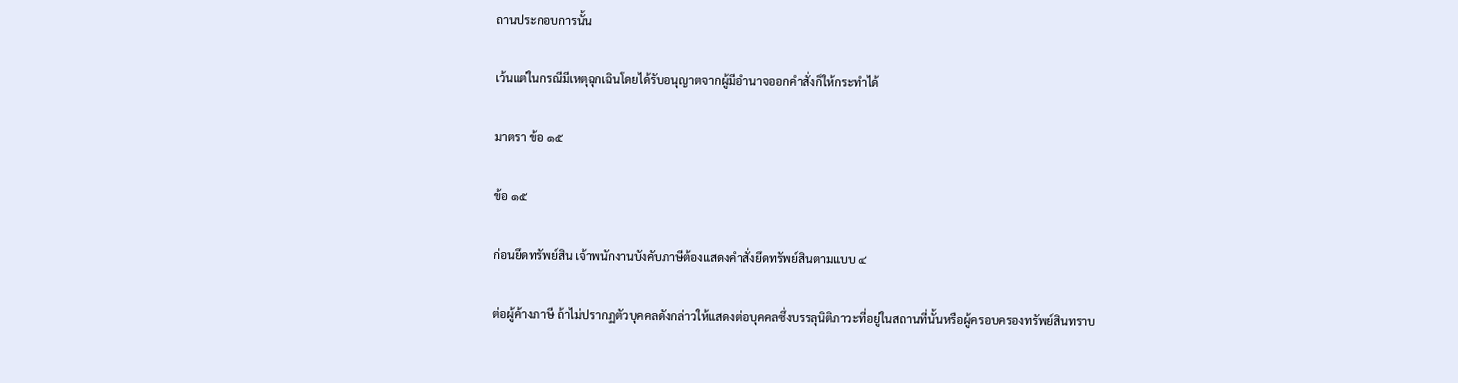ถานประกอบการนั้น

เว้นแต่ในกรณีมีเหตุฉุกเฉินโดยได้รับอนุญาตจากผู้มีอำนาจออกคำสั่งก็ให้กระทำได้

มาตรา ข้อ ๑๕

ข้อ ๑๕

ก่อนยึดทรัพย์สิน เจ้าพนักงานบังคับภาษีต้องแสดงคำสั่งยึดทรัพย์สินตามแบบ ๔

ต่อผู้ค้างภาษี ถ้าไม่ปรากฏตัวบุคคลดังกล่าวให้แสดงต่อบุคคลซึ่งบรรลุนิติภาวะที่อยู่ในสถานที่นั้นหรือผู้ครอบครองทรัพย์สินทราบ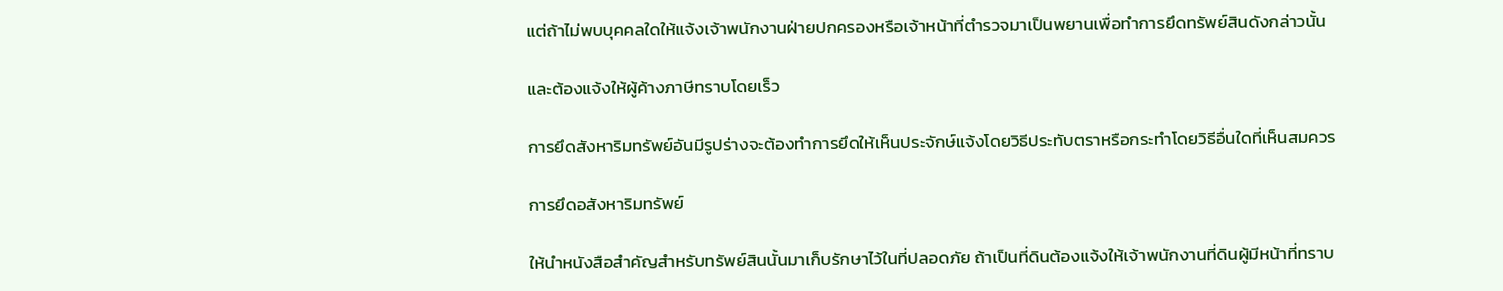แต่ถ้าไม่พบบุคคลใดให้แจ้งเจ้าพนักงานฝ่ายปกครองหรือเจ้าหน้าที่ตำรวจมาเป็นพยานเพื่อทำการยึดทรัพย์สินดังกล่าวนั้น

และต้องแจ้งให้ผู้ค้างภาษีทราบโดยเร็ว

การยึดสังหาริมทรัพย์อันมีรูปร่างจะต้องทำการยึดให้เห็นประจักษ์แจ้งโดยวิธีประทับตราหรือกระทำโดยวิธีอื่นใดที่เห็นสมควร

การยึดอสังหาริมทรัพย์

ให้นำหนังสือสำคัญสำหรับทรัพย์สินนั้นมาเก็บรักษาไว้ในที่ปลอดภัย ถ้าเป็นที่ดินต้องแจ้งให้เจ้าพนักงานที่ดินผู้มีหน้าที่ทราบ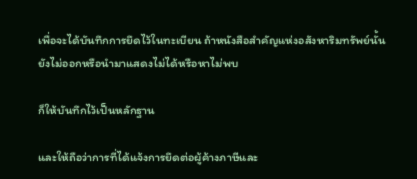เพื่อจะได้บันทึกการยึดไว้ในทะเบียน ถ้าหนังสือสำคัญแห่งอสังหาริมทรัพย์นั้นยังไม่ออกหรือนำมาแสดงไม่ได้หรือหาไม่พบ

ก็ให้บันทึกไว้เป็นหลักฐาน

และให้ถือว่าการที่ได้แจ้งการยึดต่อผู้ค้างภาษีและ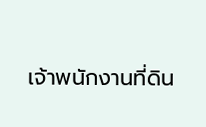เจ้าพนักงานที่ดิน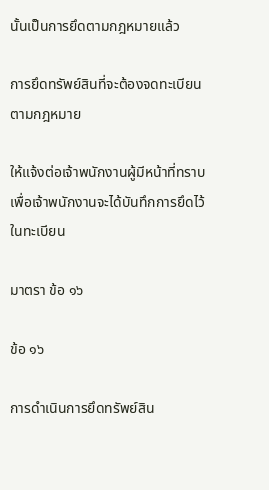นั้นเป็นการยึดตามกฎหมายแล้ว

การยึดทรัพย์สินที่จะต้องจดทะเบียนตามกฎหมาย

ให้แจ้งต่อเจ้าพนักงานผู้มีหน้าที่ทราบ เพื่อเจ้าพนักงานจะได้บันทึกการยึดไว้ในทะเบียน

มาตรา ข้อ ๑๖

ข้อ ๑๖

การดำเนินการยึดทรัพย์สิน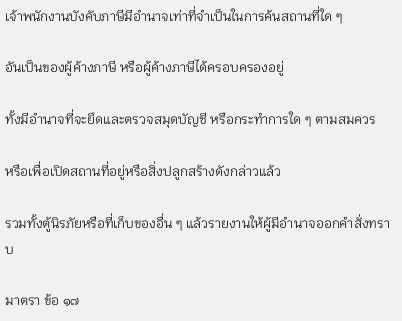เจ้าพนักงานบังคับภาษีมีอำนาจเท่าที่จำเป็นในการค้นสถานที่ใด ๆ

อันเป็นของผู้ค้างภาษี หรือผู้ค้างภาษีได้ครอบครองอยู่

ทั้งมีอำนาจที่จะยึดและตรวจสมุดบัญชี หรือกระทำการใด ๆ ตามสมควร

หรือเพื่อเปิดสถานที่อยู่หรือสิ่งปลูกสร้างดังกล่าวแล้ว

รวมทั้งตู้นิรภัยหรือที่เก็บของอื่น ๆ แล้วรายงานให้ผู้มีอำนาจออกคำสั่งทราบ

มาตรา ข้อ ๑๗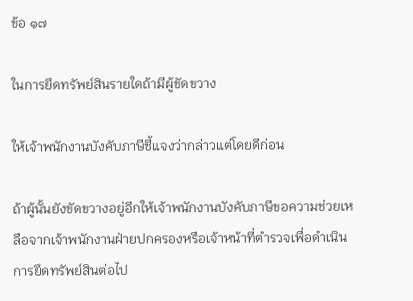ข้อ ๑๗

ในการยึดทรัพย์สินรายใดถ้ามีผู้ขัดขวาง

ให้เจ้าพนักงานบังคับภาษีชี้แจงว่ากล่าวแต่โดยดีก่อน

ถ้าผู้นั้นยังขัดขวางอยู่อีกให้เจ้าพนักงานบังคับภาษีขอความช่วยเหลือจากเจ้าพนักงานฝ่ายปกครองหรือเจ้าหน้าที่ตำรวจเพื่อดำเนินการยึดทรัพย์สินต่อไป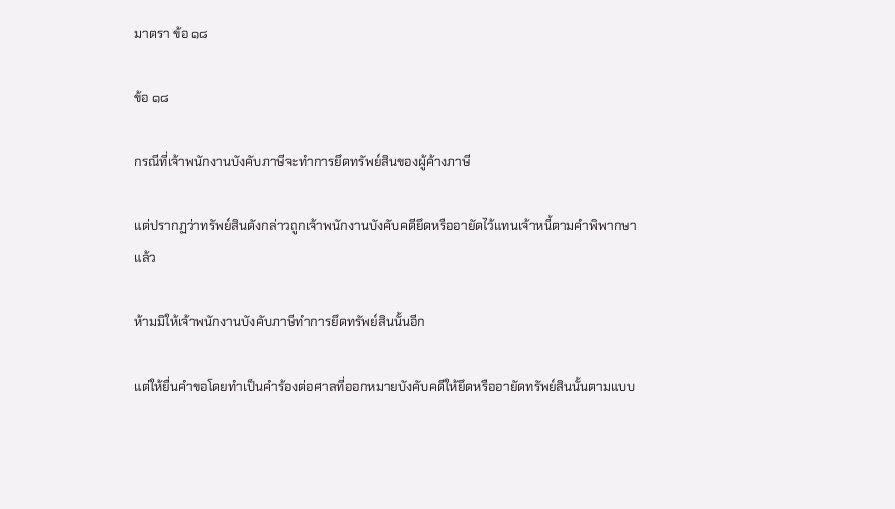มาตรา ข้อ ๑๘

ข้อ ๑๘

กรณีที่เจ้าพนักงานบังคับภาษีจะทำการยึดทรัพย์สินของผู้ค้างภาษี

แต่ปรากฏว่าทรัพย์สินดังกล่าวถูกเจ้าพนักงานบังคับคดียึดหรืออายัดไว้แทนเจ้าหนี้ตามคำพิพากษาแล้ว

ห้ามมิให้เจ้าพนักงานบังคับภาษีทำการยึดทรัพย์สินนั้นอีก

แต่ให้ยื่นคำขอโดยทำเป็นคำร้องต่อศาลที่ออกหมายบังคับคดีให้ยึดหรืออายัดทรัพย์สินนั้นตามแบบ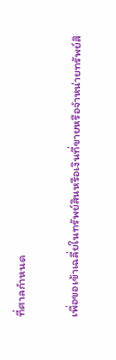ที่ศาลกำหนด

เพื่อขอเข้าเฉลี่ยในทรัพย์สินหรือเงินที่ขายหรือจำหน่ายทรัพย์สิ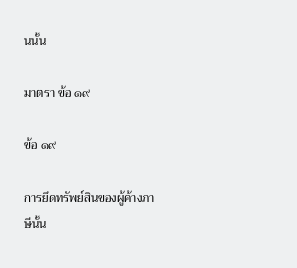นนั้น

มาตรา ข้อ ๑๙

ข้อ ๑๙

การยึดทรัพย์สินของผู้ค้างภาษีนั้น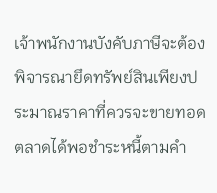เจ้าพนักงานบังคับภาษีจะต้องพิจารณายึดทรัพย์สินเพียงประมาณราคาที่ควรจะขายทอดตลาดได้พอชำระหนี้ตามคำ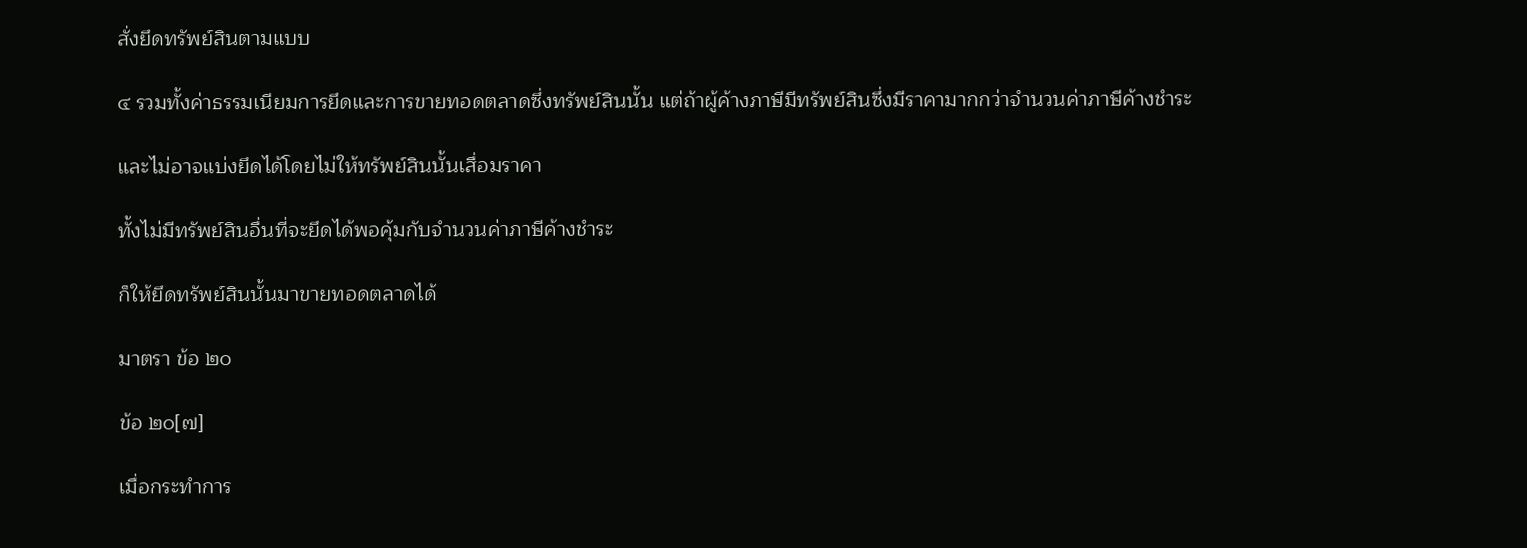สั่งยึดทรัพย์สินตามแบบ

๔ รวมทั้งค่าธรรมเนียมการยึดและการขายทอดตลาดซึ่งทรัพย์สินนั้น แต่ถ้าผู้ค้างภาษีมีทรัพย์สินซึ่งมีราคามากกว่าจำนวนค่าภาษีค้างชำระ

และไม่อาจแบ่งยึดได้โดยไม่ให้ทรัพย์สินนั้นเสื่อมราคา

ทั้งไม่มีทรัพย์สินอื่นที่จะยึดได้พอคุ้มกับจำนวนค่าภาษีค้างชำระ

ก็ให้ยึดทรัพย์สินนั้นมาขายทอดตลาดได้

มาตรา ข้อ ๒๐

ข้อ ๒๐[๗]

เมื่อกระทำการ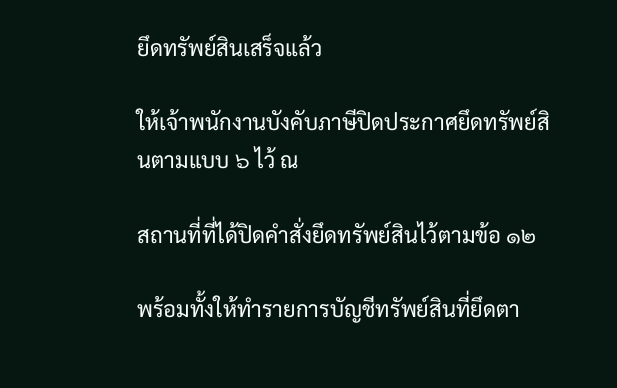ยึดทรัพย์สินเสร็จแล้ว

ให้เจ้าพนักงานบังคับภาษีปิดประกาศยึดทรัพย์สินตามแบบ ๖ ไว้ ณ

สถานที่ที่ได้ปิดคำสั่งยึดทรัพย์สินไว้ตามข้อ ๑๒

พร้อมทั้งให้ทำรายการบัญชีทรัพย์สินที่ยึดตา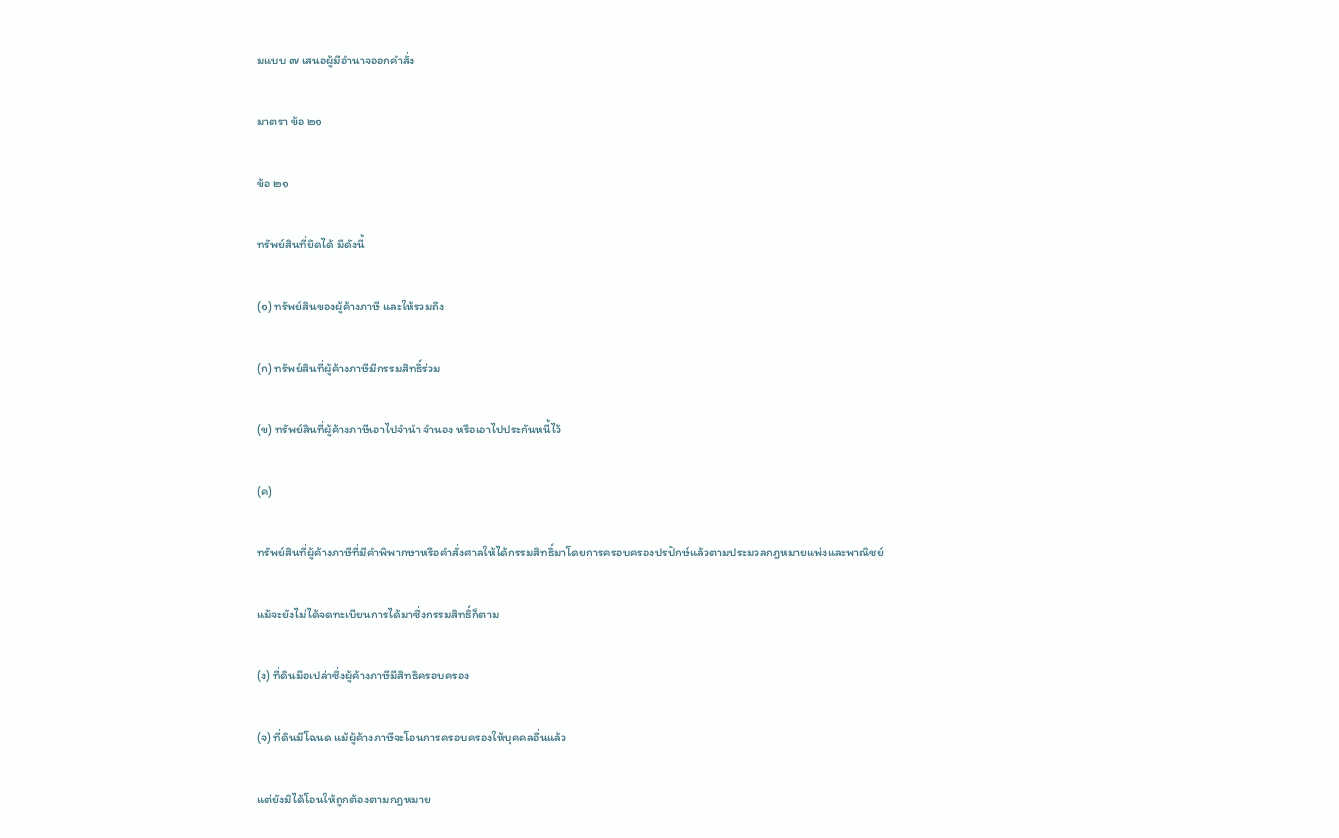มแบบ ๗ เสนอผู้มีอำนาจออกคำสั่ง

มาตรา ข้อ ๒๑

ข้อ ๒๑

ทรัพย์สินที่ยึดได้ มีดังนี้

(๑) ทรัพย์สินของผู้ค้างภาษี และให้รวมถึง

(ก) ทรัพย์สินที่ผู้ค้างภาษีมีกรรมสิทธิ์ร่วม

(ข) ทรัพย์สินที่ผู้ค้างภาษีเอาไปจำนำ จำนอง หรือเอาไปประกันหนี้ไว้

(ค)

ทรัพย์สินที่ผู้ค้างภาษีที่มีคำพิพากษาหรือคำสั่งศาลให้ได้กรรมสิทธิ์มาโดยการครอบครองปรปักษ์แล้วตามประมวลกฎหมายแพ่งและพาณิชย์

แม้จะยังไม่ได้จดทะเบียนการได้มาซึ่งกรรมสิทธิ์ก็ตาม

(ง) ที่ดินมือเปล่าซึ่งผู้ค้างภาษีมีสิทธิครอบครอง

(จ) ที่ดินมีโฉนด แม้ผู้ค้างภาษีจะโอนการครอบครองให้บุคคลอื่นแล้ว

แต่ยังมิได้โอนให้ถูกต้องตามกฎหมาย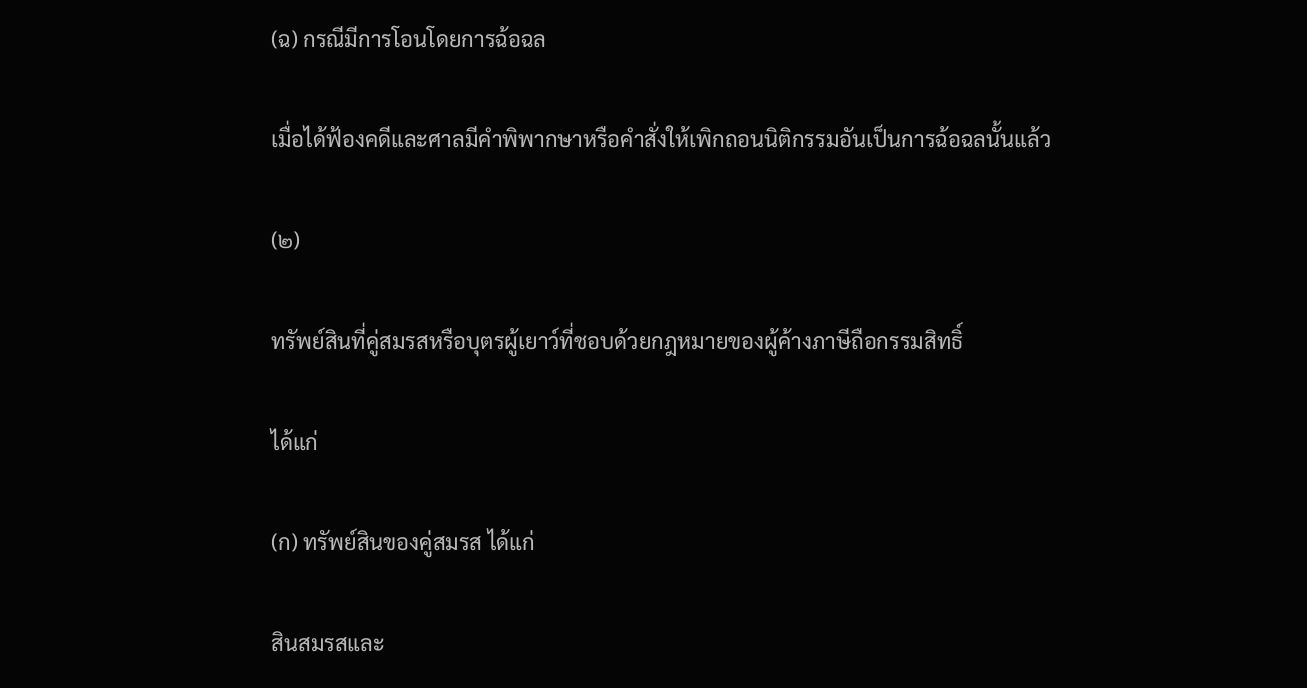(ฉ) กรณีมีการโอนโดยการฉ้อฉล

เมื่อได้ฟ้องคดีและศาลมีคำพิพากษาหรือคำสั่งให้เพิกถอนนิติกรรมอันเป็นการฉ้อฉลนั้นแล้ว

(๒)

ทรัพย์สินที่คู่สมรสหรือบุตรผู้เยาว์ที่ชอบด้วยกฎหมายของผู้ค้างภาษีถือกรรมสิทธิ์

ได้แก่

(ก) ทรัพย์สินของคู่สมรส ได้แก่

สินสมรสและ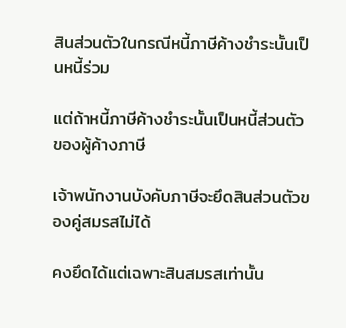สินส่วนตัวในกรณีหนี้ภาษีค้างชำระนั้นเป็นหนี้ร่วม

แต่ถ้าหนี้ภาษีค้างชำระนั้นเป็นหนี้ส่วนตัวของผู้ค้างภาษี

เจ้าพนักงานบังคับภาษีจะยึดสินส่วนตัวของคู่สมรสไม่ได้

คงยึดได้แต่เฉพาะสินสมรสเท่านั้น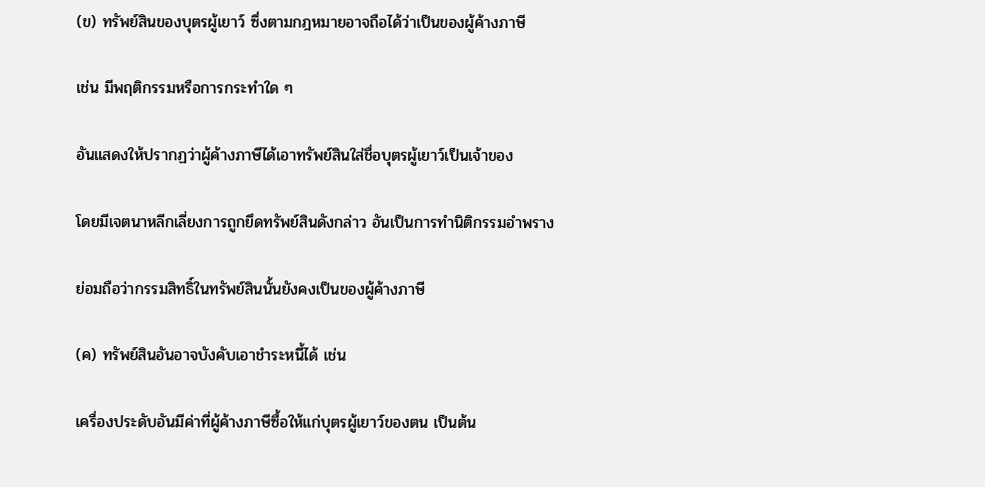(ข) ทรัพย์สินของบุตรผู้เยาว์ ซึ่งตามกฎหมายอาจถือได้ว่าเป็นของผู้ค้างภาษี

เช่น มีพฤติกรรมหรือการกระทำใด ๆ

อันแสดงให้ปรากฏว่าผู้ค้างภาษีได้เอาทรัพย์สินใส่ชื่อบุตรผู้เยาว์เป็นเจ้าของ

โดยมีเจตนาหลีกเลี่ยงการถูกยึดทรัพย์สินดังกล่าว อันเป็นการทำนิติกรรมอำพราง

ย่อมถือว่ากรรมสิทธิ์ในทรัพย์สินนั้นยังคงเป็นของผู้ค้างภาษี

(ค) ทรัพย์สินอันอาจบังคับเอาชำระหนี้ได้ เช่น

เครื่องประดับอันมีค่าที่ผู้ค้างภาษีซื้อให้แก่บุตรผู้เยาว์ของตน เป็นต้น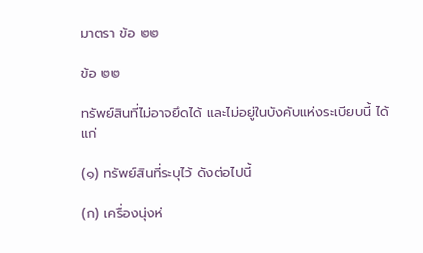มาตรา ข้อ ๒๒

ข้อ ๒๒

ทรัพย์สินที่ไม่อาจยึดได้ และไม่อยู่ในบังคับแห่งระเบียบนี้ ได้แก่

(๑) ทรัพย์สินที่ระบุไว้ ดังต่อไปนี้

(ก) เครื่องนุ่งห่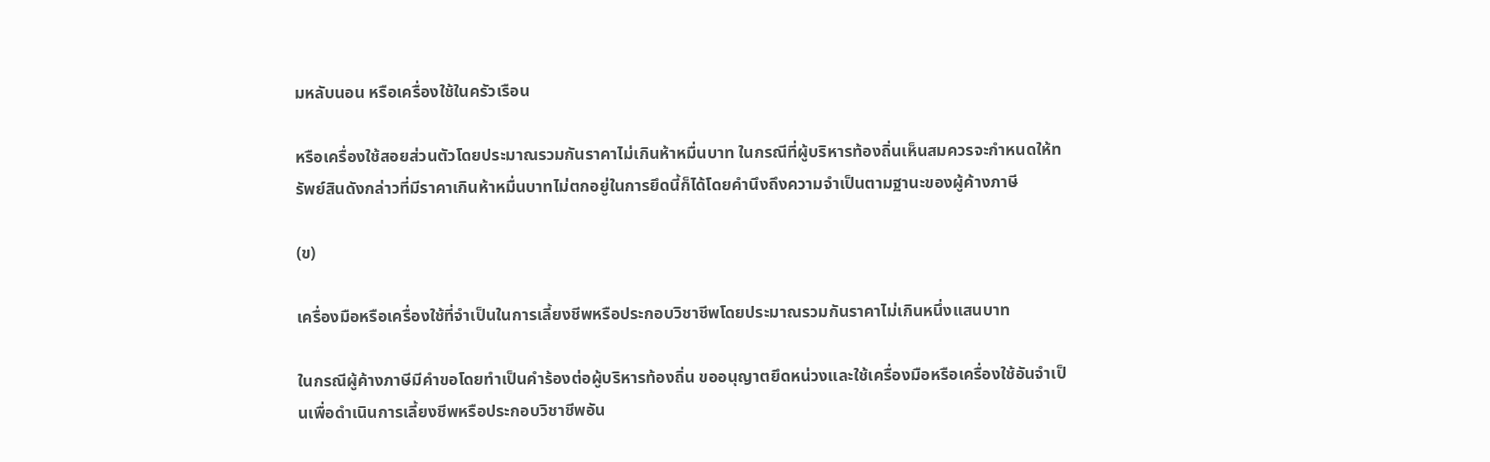มหลับนอน หรือเครื่องใช้ในครัวเรือน

หรือเครื่องใช้สอยส่วนตัวโดยประมาณรวมกันราคาไม่เกินห้าหมื่นบาท ในกรณีที่ผู้บริหารท้องถิ่นเห็นสมควรจะกำหนดให้ทรัพย์สินดังกล่าวที่มีราคาเกินห้าหมื่นบาทไม่ตกอยู่ในการยึดนี้ก็ได้โดยคำนึงถึงความจำเป็นตามฐานะของผู้ค้างภาษี

(ข)

เครื่องมือหรือเครื่องใช้ที่จำเป็นในการเลี้ยงชีพหรือประกอบวิชาชีพโดยประมาณรวมกันราคาไม่เกินหนึ่งแสนบาท

ในกรณีผู้ค้างภาษีมีคำขอโดยทำเป็นคำร้องต่อผู้บริหารท้องถิ่น ขออนุญาตยึดหน่วงและใช้เครื่องมือหรือเครื่องใช้อันจำเป็นเพื่อดำเนินการเลี้ยงชีพหรือประกอบวิชาชีพอัน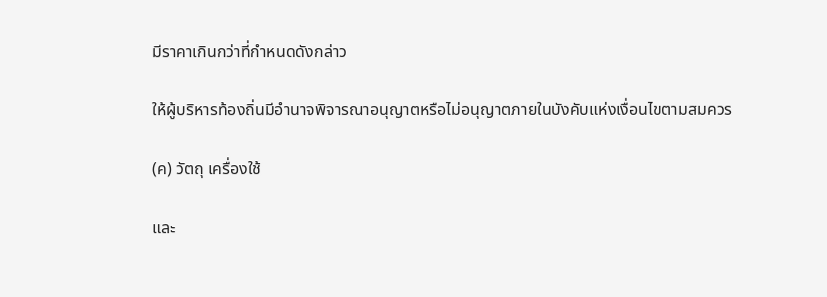มีราคาเกินกว่าที่กำหนดดังกล่าว

ให้ผู้บริหารท้องถิ่นมีอำนาจพิจารณาอนุญาตหรือไม่อนุญาตภายในบังคับแห่งเงื่อนไขตามสมควร

(ค) วัตถุ เครื่องใช้

และ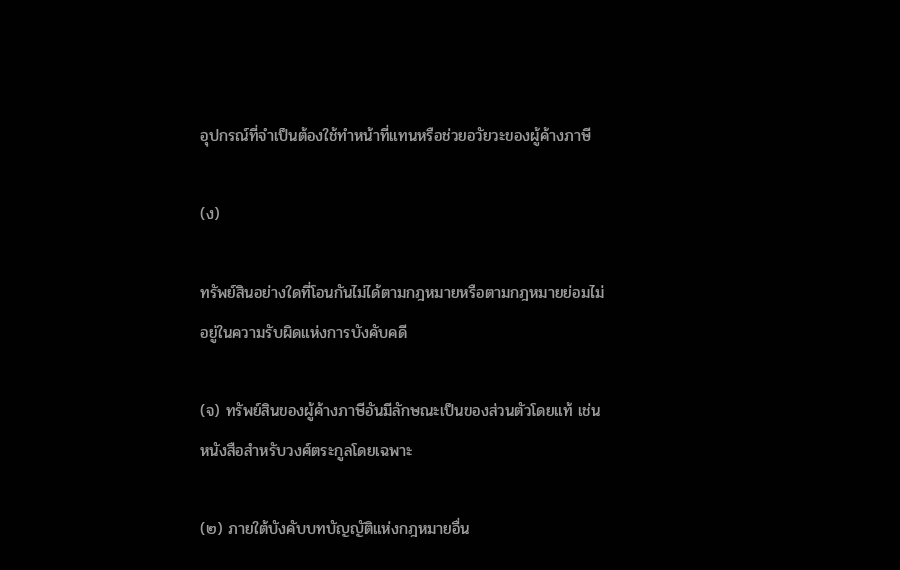อุปกรณ์ที่จำเป็นต้องใช้ทำหน้าที่แทนหรือช่วยอวัยวะของผู้ค้างภาษี

(ง)

ทรัพย์สินอย่างใดที่โอนกันไม่ได้ตามกฎหมายหรือตามกฎหมายย่อมไม่อยู่ในความรับผิดแห่งการบังคับคดี

(จ) ทรัพย์สินของผู้ค้างภาษีอันมีลักษณะเป็นของส่วนตัวโดยแท้ เช่น หนังสือสำหรับวงศ์ตระกูลโดยเฉพาะ

(๒) ภายใต้บังคับบทบัญญัติแห่งกฎหมายอื่น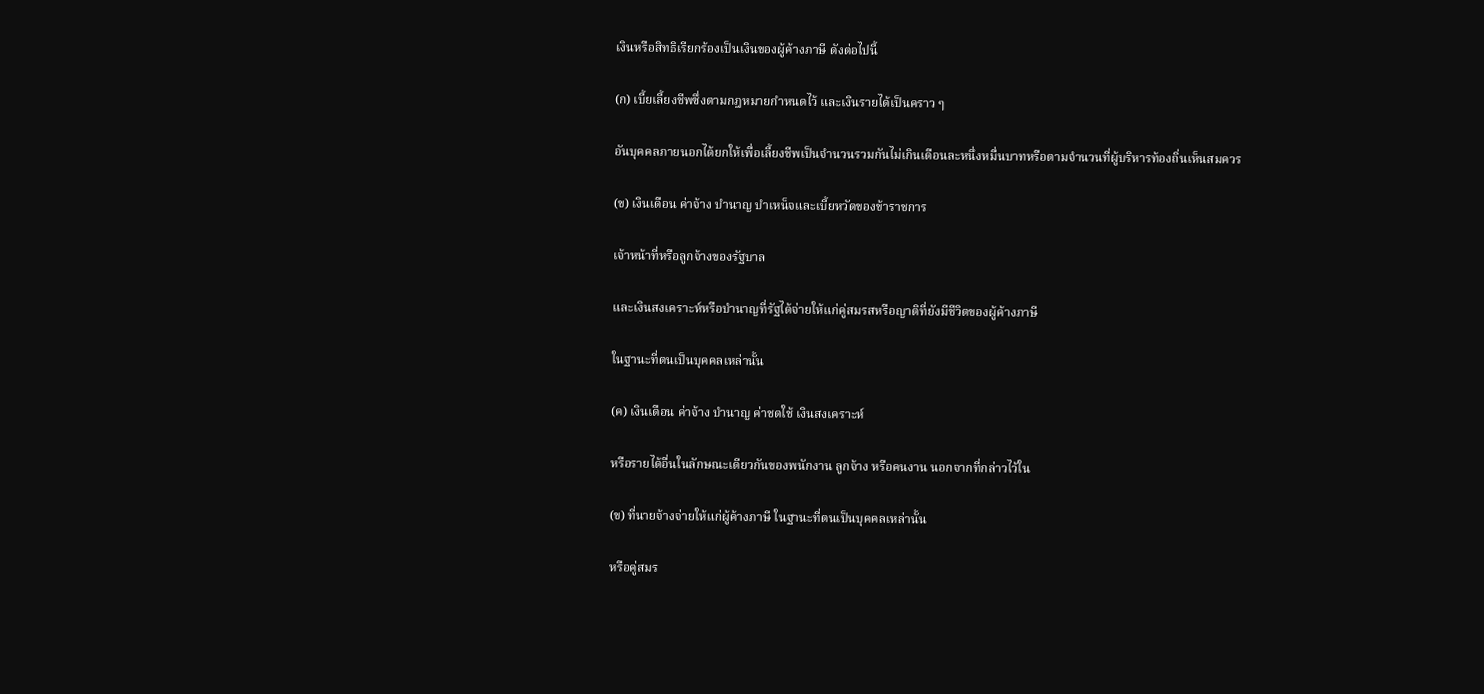เงินหรือสิทธิเรียกร้องเป็นเงินของผู้ค้างภาษี ดังต่อไปนี้

(ก) เบี้ยเลี้ยงชีพซึ่งตามกฎหมายกำหนดไว้ และเงินรายได้เป็นคราว ๆ

อันบุคคลภายนอกได้ยกให้เพื่อเลี้ยงชีพเป็นจำนวนรวมกันไม่เกินเดือนละหนึ่งหมื่นบาทหรือตามจำนวนที่ผู้บริหารท้องถิ่นเห็นสมควร

(ข) เงินเดือน ค่าจ้าง บำนาญ บำเหน็จและเบี้ยหวัดของข้าราชการ

เจ้าหน้าที่หรือลูกจ้างของรัฐบาล

และเงินสงเคราะห์หรือบำนาญที่รัฐได้จ่ายให้แก่คู่สมรสหรือญาติที่ยังมีชีวิตของผู้ค้างภาษี

ในฐานะที่ตนเป็นบุคคลเหล่านั้น

(ค) เงินเดือน ค่าจ้าง บำนาญ ค่าชดใช้ เงินสงเคราะห์

หรือรายได้อื่นในลักษณะเดียวกันของพนักงาน ลูกจ้าง หรือคนงาน นอกจากที่กล่าวไว้ใน

(ข) ที่นายจ้างจ่ายให้แก่ผู้ค้างภาษี ในฐานะที่ตนเป็นบุคคลเหล่านั้น

หรือคู่สมร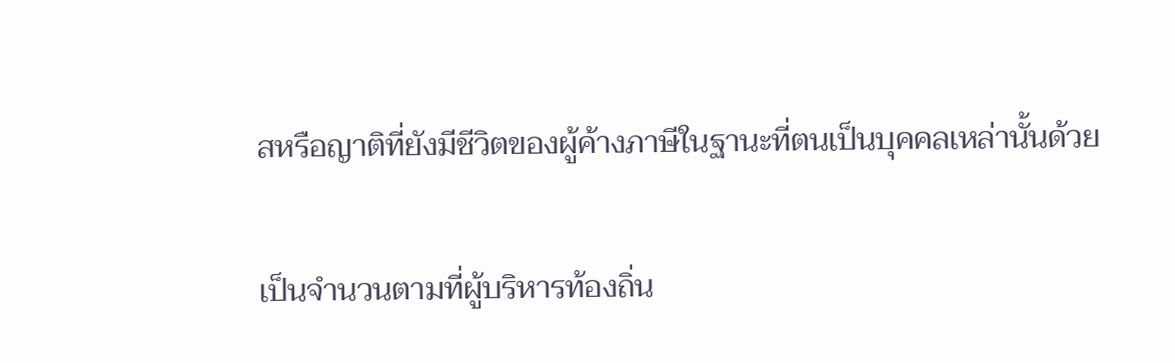สหรือญาติที่ยังมีชีวิตของผู้ค้างภาษีในฐานะที่ตนเป็นบุคคลเหล่านั้นด้วย

เป็นจำนวนตามที่ผู้บริหารท้องถิ่น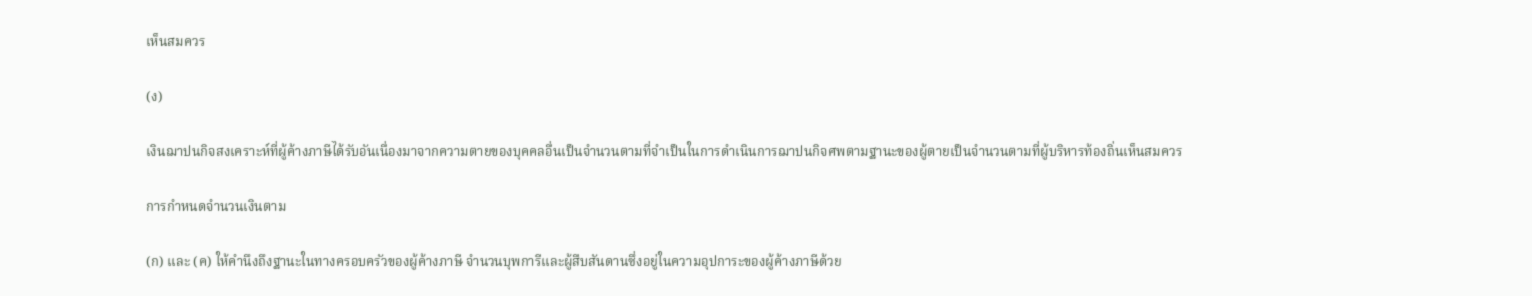เห็นสมควร

(ง)

เงินฌาปนกิจสงเคราะห์ที่ผู้ค้างภาษีได้รับอันเนื่องมาจากความตายของบุคคลอื่นเป็นจำนวนตามที่จำเป็นในการดำเนินการฌาปนกิจศพตามฐานะของผู้ตายเป็นจำนวนตามที่ผู้บริหารท้องถิ่นเห็นสมควร

การกำหนดจำนวนเงินตาม

(ก) และ (ค) ให้คำนึงถึงฐานะในทางครอบครัวของผู้ค้างภาษี จำนวนบุพการีและผู้สืบสันดานซึ่งอยู่ในความอุปการะของผู้ค้างภาษีด้วย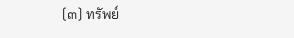(๓) ทรัพย์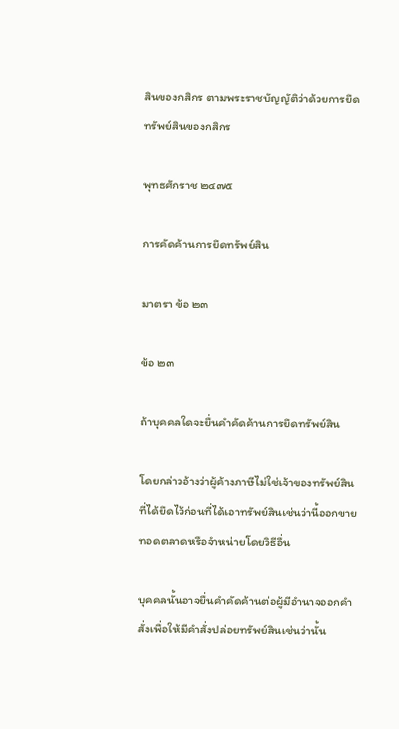สินของกสิกร ตามพระราชบัญญัติว่าด้วยการยึดทรัพย์สินของกสิกร

พุทธศักราช ๒๔๗๕

การคัดค้านการยึดทรัพย์สิน

มาตรา ข้อ ๒๓

ข้อ ๒๓

ถ้าบุคคลใดจะยื่นคำคัดค้านการยึดทรัพย์สิน

โดยกล่าวอ้างว่าผู้ค้างภาษีไม่ใช่เจ้าของทรัพย์สินที่ได้ยึดไว้ก่อนที่ได้เอาทรัพย์สินเช่นว่านี้ออกขายทอดตลาดหรือจำหน่ายโดยวิธีอื่น

บุคคลนั้นอาจยื่นคำคัดค้านต่อผู้มีอำนาจออกคำสั่งเพื่อให้มีคำสั่งปล่อยทรัพย์สินเช่นว่านั้น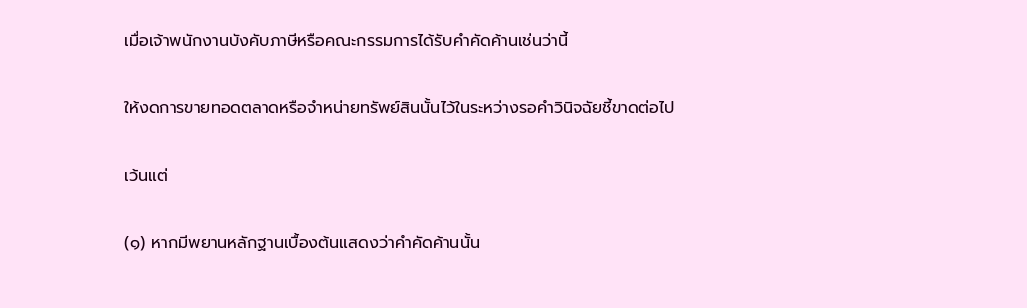เมื่อเจ้าพนักงานบังคับภาษีหรือคณะกรรมการได้รับคำคัดค้านเช่นว่านี้

ให้งดการขายทอดตลาดหรือจำหน่ายทรัพย์สินนั้นไว้ในระหว่างรอคำวินิจฉัยชี้ขาดต่อไป

เว้นแต่

(๑) หากมีพยานหลักฐานเบื้องต้นแสดงว่าคำคัดค้านนั้น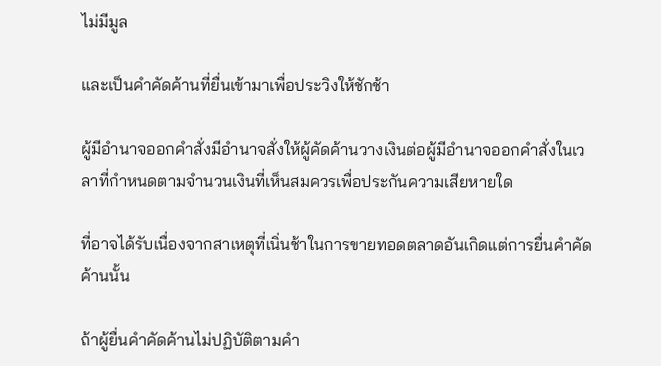ไม่มีมูล

และเป็นคำคัดค้านที่ยื่นเข้ามาเพื่อประวิงให้ชักช้า

ผู้มีอำนาจออกคำสั่งมีอำนาจสั่งให้ผู้คัดค้านวางเงินต่อผู้มีอำนาจออกคำสั่งในเวลาที่กำหนดตามจำนวนเงินที่เห็นสมควรเพื่อประกันความเสียหายใด

ที่อาจได้รับเนื่องจากสาเหตุที่เนิ่นช้าในการขายทอดตลาดอันเกิดแต่การยื่นคำคัดค้านนั้น

ถ้าผู้ยื่นคำคัดค้านไม่ปฏิบัติตามคำ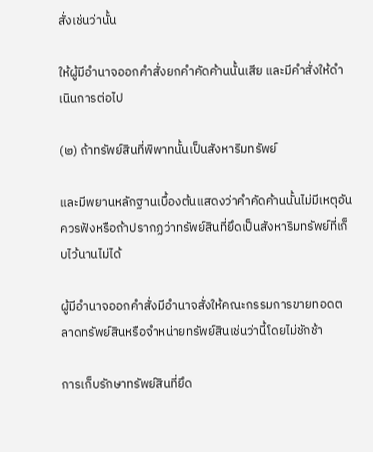สั่งเช่นว่านั้น

ให้ผู้มีอำนาจออกคำสั่งยกคำคัดค้านนั้นเสีย และมีคำสั่งให้ดำเนินการต่อไป

(๒) ถ้าทรัพย์สินที่พิพาทนั้นเป็นสังหาริมทรัพย์

และมีพยานหลักฐานเบื้องต้นแสดงว่าคำคัดค้านนั้นไม่มีเหตุอันควรฟังหรือถ้าปรากฏว่าทรัพย์สินที่ยึดเป็นสังหาริมทรัพย์ที่เก็บไว้นานไม่ได้

ผู้มีอำนาจออกคำสั่งมีอำนาจสั่งให้คณะกรรมการขายทอดตลาดทรัพย์สินหรือจำหน่ายทรัพย์สินเช่นว่านี้โดยไม่ชักช้า

การเก็บรักษาทรัพย์สินที่ยึด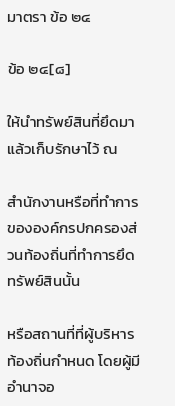มาตรา ข้อ ๒๔

ข้อ ๒๔[๘]

ให้นำทรัพย์สินที่ยึดมาแล้วเก็บรักษาไว้ ณ

สำนักงานหรือที่ทำการขององค์กรปกครองส่วนท้องถิ่นที่ทำการยึดทรัพย์สินนั้น

หรือสถานที่ที่ผู้บริหารท้องถิ่นกำหนด โดยผู้มีอำนาจอ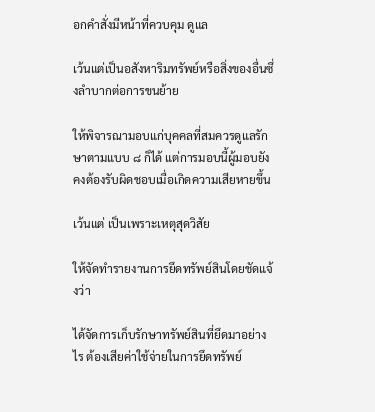อกคำสั่งมีหน้าที่ควบคุม ดูแล

เว้นแต่เป็นอสังหาริมทรัพย์หรือสิ่งของอื่นซึ่งลำบากต่อการขนย้าย

ให้พิจารณามอบแก่บุคคลที่สมควรดูแลรักษาตามแบบ ๘ ก็ได้ แต่การมอบนี้ผู้มอบยังคงต้องรับผิดชอบเมื่อเกิดความเสียหายขึ้น

เว้นแต่ เป็นเพราะเหตุสุดวิสัย

ให้จัดทำรายงานการยึดทรัพย์สินโดยชัดแจ้งว่า

ได้จัดการเก็บรักษาทรัพย์สินที่ยึดมาอย่างไร ต้องเสียค่าใช้จ่ายในการยึดทรัพย์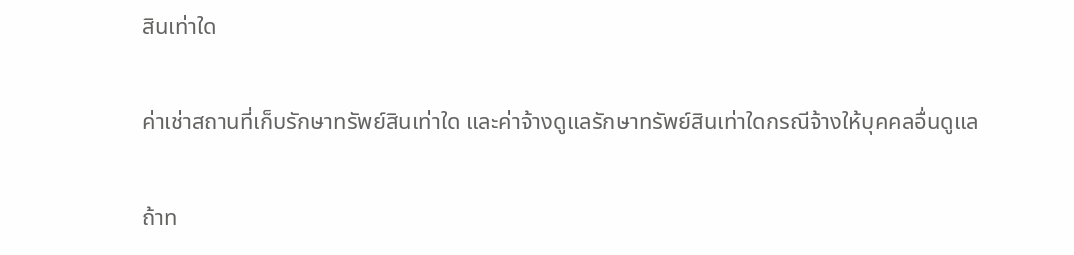สินเท่าใด

ค่าเช่าสถานที่เก็บรักษาทรัพย์สินเท่าใด และค่าจ้างดูแลรักษาทรัพย์สินเท่าใดกรณีจ้างให้บุคคลอื่นดูแล

ถ้าท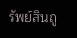รัพย์สินถู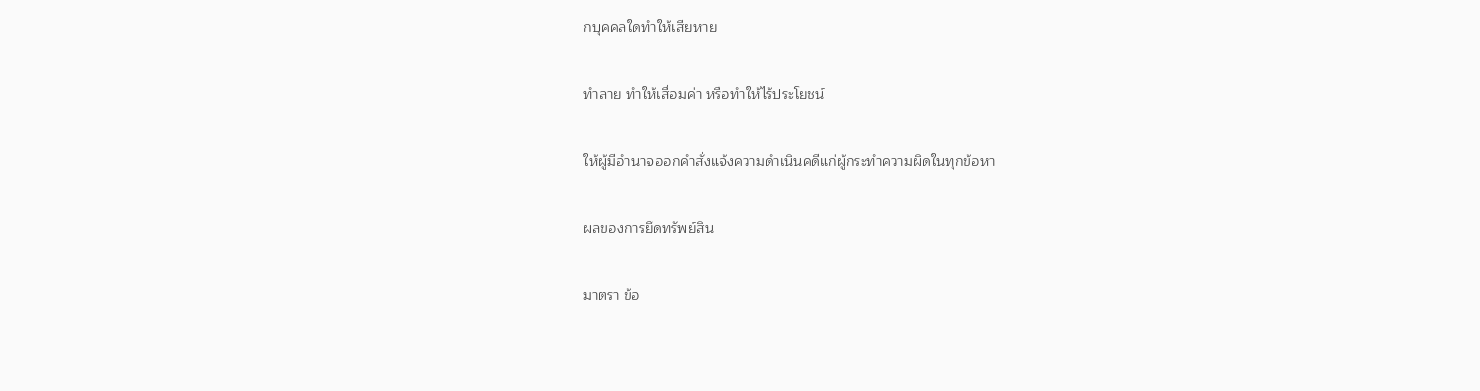กบุคคลใดทำให้เสียหาย

ทำลาย ทำให้เสื่อมค่า หรือทำให้ไร้ประโยชน์

ให้ผู้มีอำนาจออกคำสั่งแจ้งความดำเนินคดีแก่ผู้กระทำความผิดในทุกข้อหา

ผลของการยึดทรัพย์สิน

มาตรา ข้อ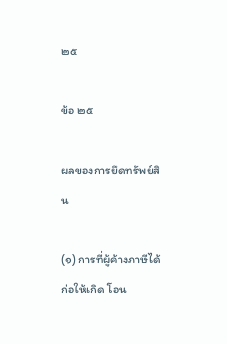๒๕

ข้อ ๒๕

ผลของการยึดทรัพย์สิน

(๑) การที่ผู้ค้างภาษีได้ก่อให้เกิด โอน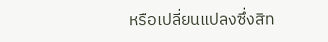หรือเปลี่ยนแปลงซึ่งสิท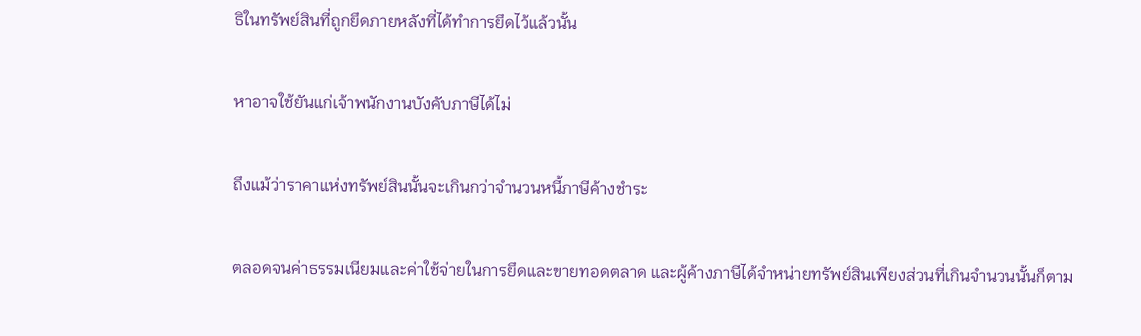ธิในทรัพย์สินที่ถูกยึดภายหลังที่ได้ทำการยึดไว้แล้วนั้น

หาอาจใช้ยันแก่เจ้าพนักงานบังคับภาษีได้ไม่

ถึงแม้ว่าราคาแห่งทรัพย์สินนั้นจะเกินกว่าจำนวนหนี้ภาษีค้างชำระ

ตลอดจนค่าธรรมเนียมและค่าใช้จ่ายในการยึดและขายทอดตลาด และผู้ค้างภาษีได้จำหน่ายทรัพย์สินเพียงส่วนที่เกินจำนวนนั้นก็ตาม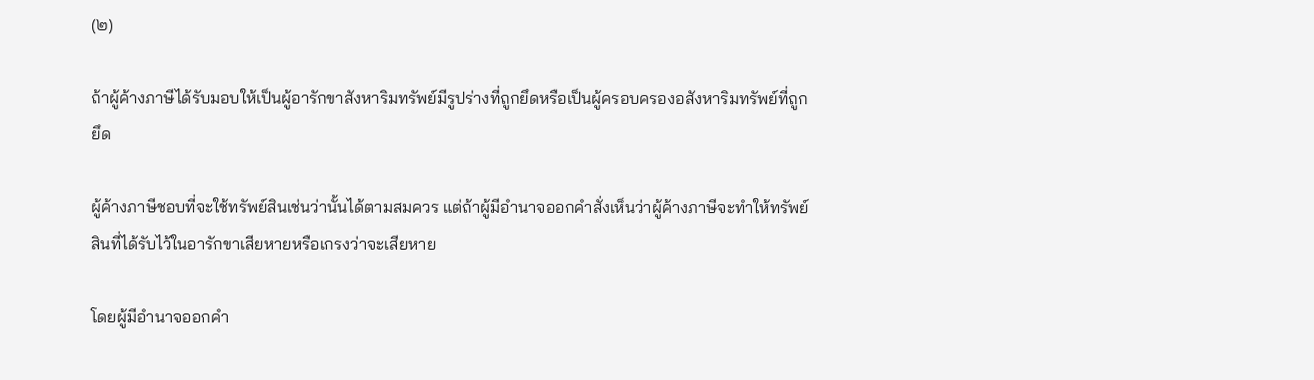(๒)

ถ้าผู้ค้างภาษีได้รับมอบให้เป็นผู้อารักขาสังหาริมทรัพย์มีรูปร่างที่ถูกยึดหรือเป็นผู้ครอบครองอสังหาริมทรัพย์ที่ถูกยึด

ผู้ค้างภาษีชอบที่จะใช้ทรัพย์สินเช่นว่านั้นได้ตามสมควร แต่ถ้าผู้มีอำนาจออกคำสั่งเห็นว่าผู้ค้างภาษีจะทำให้ทรัพย์สินที่ได้รับไว้ในอารักขาเสียหายหรือเกรงว่าจะเสียหาย

โดยผู้มีอำนาจออกคำ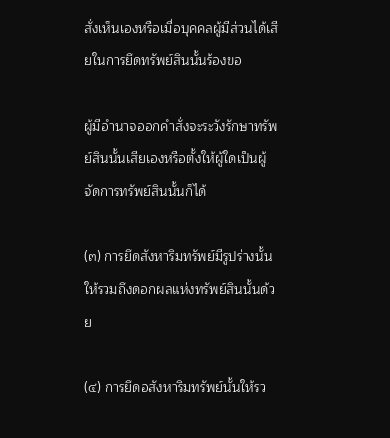สั่งเห็นเองหรือเมื่อบุคคลผู้มีส่วนได้เสียในการยึดทรัพย์สินนั้นร้องขอ

ผู้มีอำนาจออกคำสั่งจะระวังรักษาทรัพย์สินนั้นเสียเองหรือตั้งให้ผู้ใดเป็นผู้จัดการทรัพย์สินนั้นก็ได้

(๓) การยึดสังหาริมทรัพย์มีรูปร่างนั้นให้รวมถึงดอกผลแห่งทรัพย์สินนั้นด้วย

(๔) การยึดอสังหาริมทรัพย์นั้นให้รว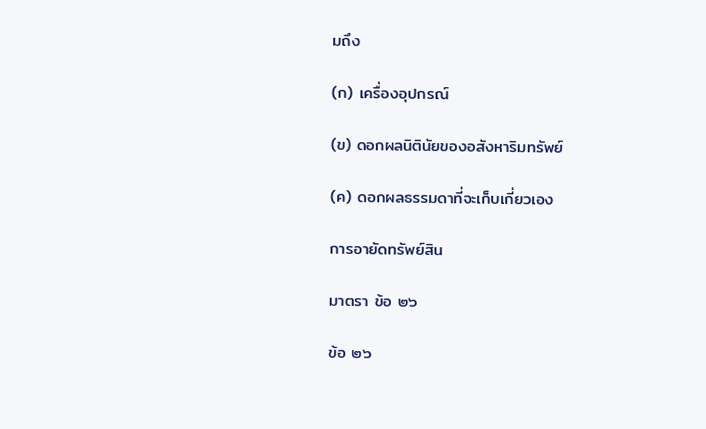มถึง

(ก) เครื่องอุปกรณ์

(ข) ดอกผลนิตินัยของอสังหาริมทรัพย์

(ค) ดอกผลธรรมดาที่จะเก็บเกี่ยวเอง

การอายัดทรัพย์สิน

มาตรา ข้อ ๒๖

ข้อ ๒๖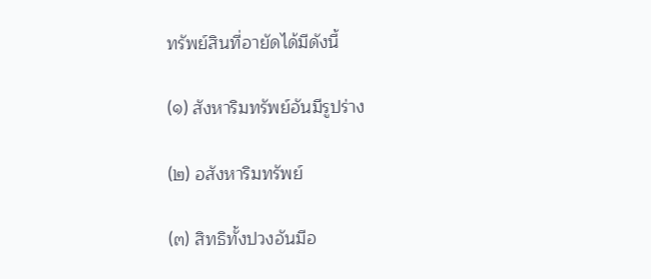ทรัพย์สินที่อายัดได้มีดังนี้

(๑) สังหาริมทรัพย์อันมีรูปร่าง

(๒) อสังหาริมทรัพย์

(๓) สิทธิทั้งปวงอันมีอ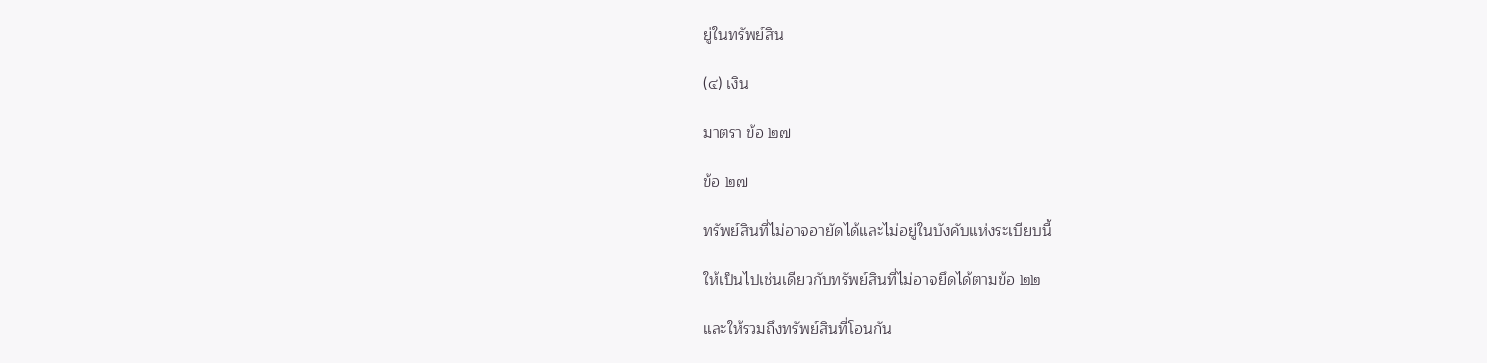ยู่ในทรัพย์สิน

(๔) เงิน

มาตรา ข้อ ๒๗

ข้อ ๒๗

ทรัพย์สินที่ไม่อาจอายัดได้และไม่อยู่ในบังคับแห่งระเบียบนี้

ให้เป็นไปเช่นเดียวกับทรัพย์สินที่ไม่อาจยึดได้ตามข้อ ๒๒

และให้รวมถึงทรัพย์สินที่โอนกัน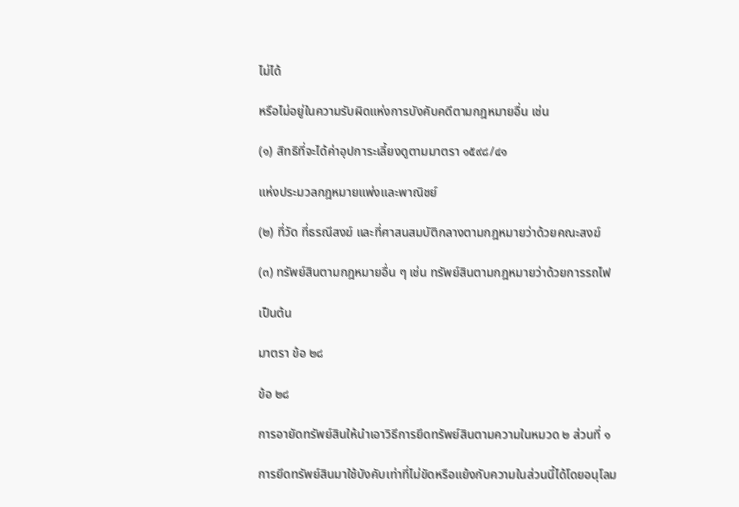ไม่ได้

หรือไม่อยู่ในความรับผิดแห่งการบังคับคดีตามกฎหมายอื่น เช่น

(๑) สิทธิที่จะได้ค่าอุปการะเลี้ยงดูตามมาตรา ๑๕๙๘/๔๑

แห่งประมวลกฎหมายแพ่งและพาณิชย์

(๒) ที่วัด ที่ธรณีสงฆ์ และที่ศาสนสมบัติกลางตามกฎหมายว่าด้วยคณะสงฆ์

(๓) ทรัพย์สินตามกฎหมายอื่น ๆ เช่น ทรัพย์สินตามกฎหมายว่าด้วยการรถไฟ

เป็นต้น

มาตรา ข้อ ๒๘

ข้อ ๒๘

การอายัดทรัพย์สินให้นำเอาวิธีการยึดทรัพย์สินตามความในหมวด ๒ ส่วนที่ ๑

การยึดทรัพย์สินมาใช้บังคับเท่าที่ไม่ขัดหรือแย้งกับความในส่วนนี้ได้โดยอนุโลม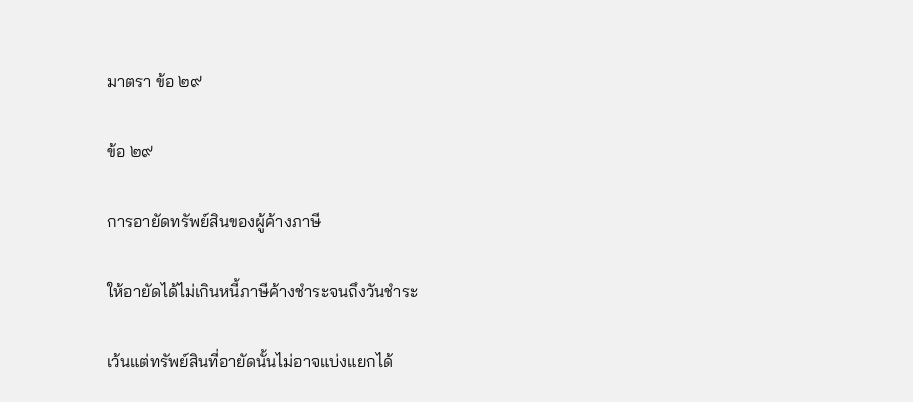มาตรา ข้อ ๒๙

ข้อ ๒๙

การอายัดทรัพย์สินของผู้ค้างภาษี

ให้อายัดได้ไม่เกินหนี้ภาษีค้างชำระจนถึงวันชำระ

เว้นแต่ทรัพย์สินที่อายัดนั้นไม่อาจแบ่งแยกได้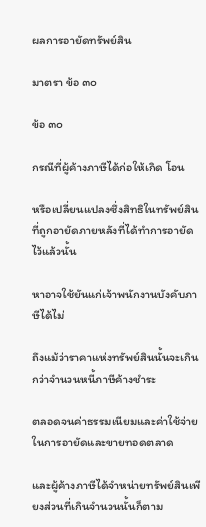ผลการอายัดทรัพย์สิน

มาตรา ข้อ ๓๐

ข้อ ๓๐

กรณีที่ผู้ค้างภาษีได้ก่อให้เกิด โอน

หรือเปลี่ยนแปลงซึ่งสิทธิในทรัพย์สินที่ถูกอายัดภายหลังที่ได้ทำการอายัดไว้แล้วนั้น

หาอาจใช้ยันแก่เจ้าพนักงานบังคับภาษีได้ไม่

ถึงแม้ว่าราคาแห่งทรัพย์สินนั้นจะเกินกว่าจำนวนหนี้ภาษีค้างชำระ

ตลอดจนค่าธรรมเนียมและค่าใช้จ่ายในการอายัดและขายทอดตลาด

และผู้ค้างภาษีได้จำหน่ายทรัพย์สินเพียงส่วนที่เกินจำนวนนั้นก็ตาม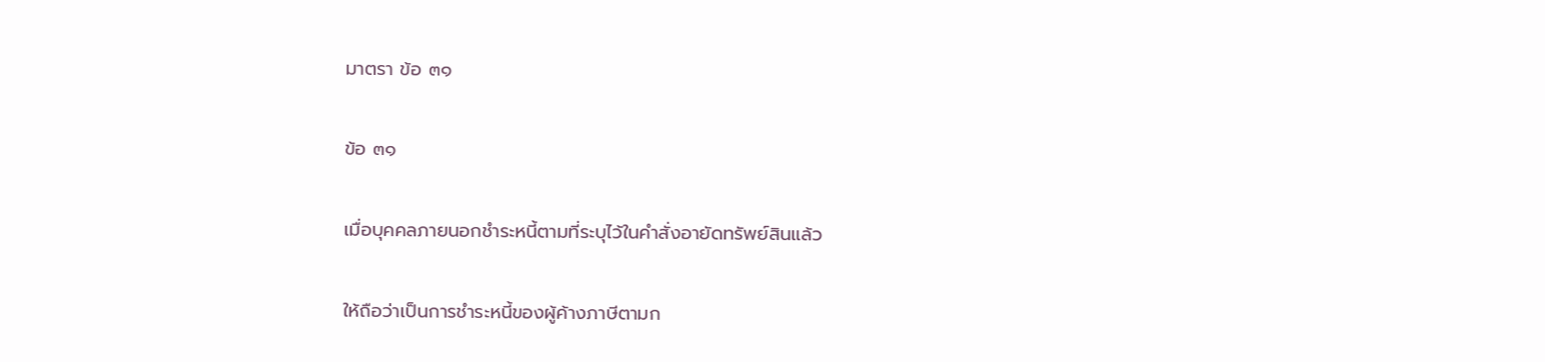มาตรา ข้อ ๓๑

ข้อ ๓๑

เมื่อบุคคลภายนอกชำระหนี้ตามที่ระบุไว้ในคำสั่งอายัดทรัพย์สินแล้ว

ให้ถือว่าเป็นการชำระหนี้ของผู้ค้างภาษีตามก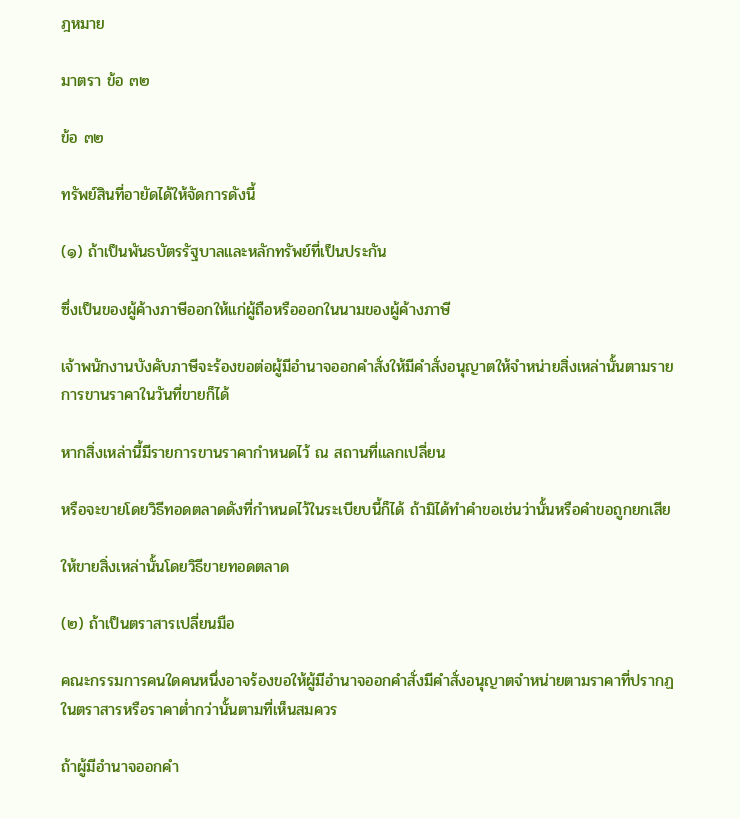ฎหมาย

มาตรา ข้อ ๓๒

ข้อ ๓๒

ทรัพย์สินที่อายัดได้ให้จัดการดังนี้

(๑) ถ้าเป็นพันธบัตรรัฐบาลและหลักทรัพย์ที่เป็นประกัน

ซึ่งเป็นของผู้ค้างภาษีออกให้แก่ผู้ถือหรือออกในนามของผู้ค้างภาษี

เจ้าพนักงานบังคับภาษีจะร้องขอต่อผู้มีอำนาจออกคำสั่งให้มีคำสั่งอนุญาตให้จำหน่ายสิ่งเหล่านั้นตามรายการขานราคาในวันที่ขายก็ได้

หากสิ่งเหล่านี้มีรายการขานราคากำหนดไว้ ณ สถานที่แลกเปลี่ยน

หรือจะขายโดยวิธีทอดตลาดดังที่กำหนดไว้ในระเบียบนี้ก็ได้ ถ้ามิได้ทำคำขอเช่นว่านั้นหรือคำขอถูกยกเสีย

ให้ขายสิ่งเหล่านั้นโดยวิธีขายทอดตลาด

(๒) ถ้าเป็นตราสารเปลี่ยนมือ

คณะกรรมการคนใดคนหนึ่งอาจร้องขอให้ผู้มีอำนาจออกคำสั่งมีคำสั่งอนุญาตจำหน่ายตามราคาที่ปรากฏในตราสารหรือราคาต่ำกว่านั้นตามที่เห็นสมควร

ถ้าผู้มีอำนาจออกคำ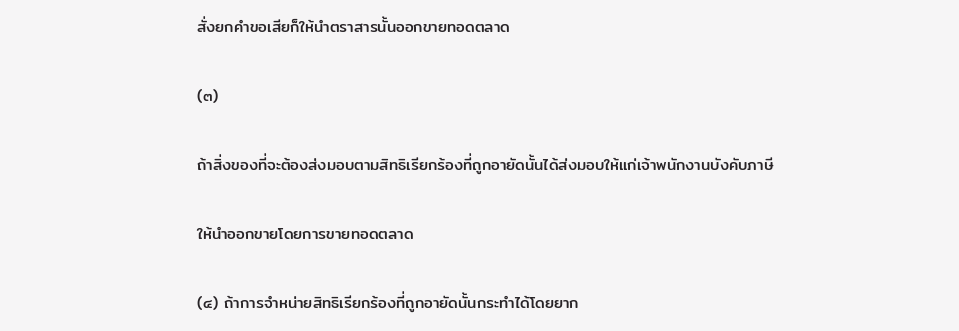สั่งยกคำขอเสียก็ให้นำตราสารนั้นออกขายทอดตลาด

(๓)

ถ้าสิ่งของที่จะต้องส่งมอบตามสิทธิเรียกร้องที่ถูกอายัดนั้นได้ส่งมอบให้แก่เจ้าพนักงานบังคับภาษี

ให้นำออกขายโดยการขายทอดตลาด

(๔) ถ้าการจำหน่ายสิทธิเรียกร้องที่ถูกอายัดนั้นกระทำได้โดยยาก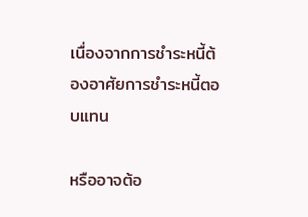เนื่องจากการชำระหนี้ต้องอาศัยการชำระหนี้ตอบแทน

หรืออาจต้อ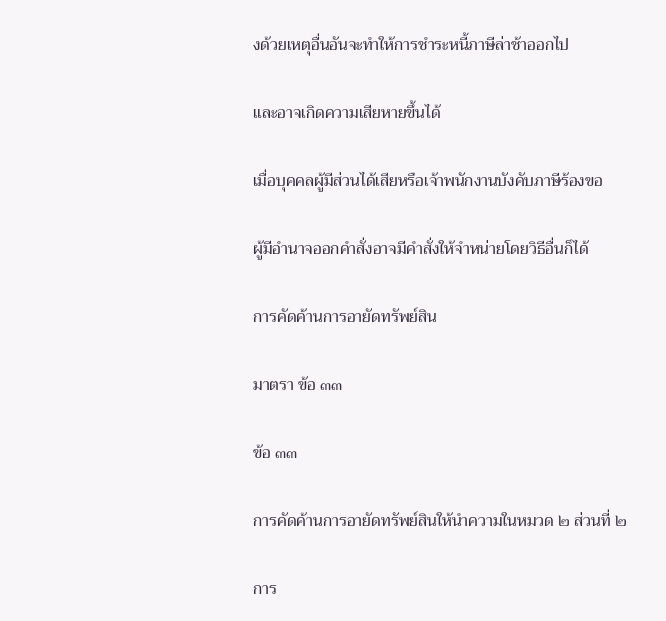งด้วยเหตุอื่นอันจะทำให้การชำระหนี้ภาษีล่าช้าออกไป

และอาจเกิดความเสียหายขึ้นได้

เมื่อบุคคลผู้มีส่วนได้เสียหรือเจ้าพนักงานบังคับภาษีร้องขอ

ผู้มีอำนาจออกคำสั่งอาจมีคำสั่งให้จำหน่ายโดยวิธีอื่นก็ได้

การคัดค้านการอายัดทรัพย์สิน

มาตรา ข้อ ๓๓

ข้อ ๓๓

การคัดค้านการอายัดทรัพย์สินให้นำความในหมวด ๒ ส่วนที่ ๒

การ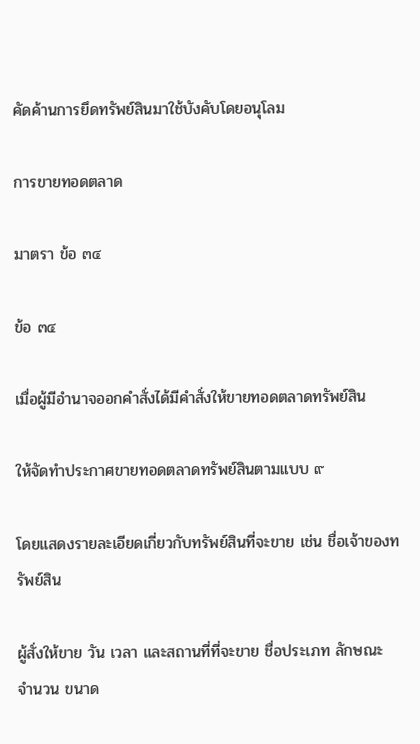คัดค้านการยึดทรัพย์สินมาใช้บังคับโดยอนุโลม

การขายทอดตลาด

มาตรา ข้อ ๓๔

ข้อ ๓๔

เมื่อผู้มีอำนาจออกคำสั่งได้มีคำสั่งให้ขายทอดตลาดทรัพย์สิน

ให้จัดทำประกาศขายทอดตลาดทรัพย์สินตามแบบ ๙

โดยแสดงรายละเอียดเกี่ยวกับทรัพย์สินที่จะขาย เช่น ชื่อเจ้าของทรัพย์สิน

ผู้สั่งให้ขาย วัน เวลา และสถานที่ที่จะขาย ชื่อประเภท ลักษณะ จำนวน ขนาด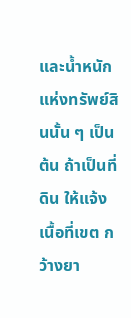และน้ำหนักแห่งทรัพย์สินนั้น ๆ เป็นต้น ถ้าเป็นที่ดิน ให้แจ้งเนื้อที่เขต กว้างยา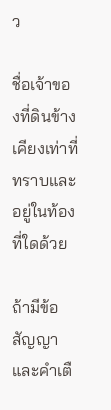ว

ชื่อเจ้าของที่ดินข้างเคียงเท่าที่ทราบและอยู่ในท้องที่ใดด้วย

ถ้ามีข้อสัญญาและคำเตื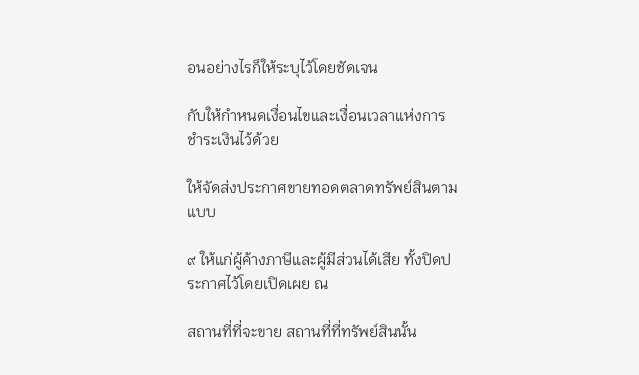อนอย่างไรก็ให้ระบุไว้โดยชัดเจน

กับให้กำหนดเงื่อนไขและเงื่อนเวลาแห่งการชำระเงินไว้ด้วย

ให้จัดส่งประกาศขายทอดตลาดทรัพย์สินตามแบบ

๙ ให้แก่ผู้ค้างภาษีและผู้มีส่วนได้เสีย ทั้งปิดประกาศไว้โดยเปิดเผย ณ

สถานที่ที่จะขาย สถานที่ที่ทรัพย์สินนั้น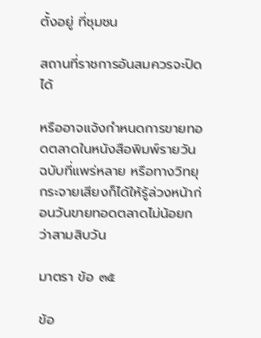ตั้งอยู่ ที่ชุมชน

สถานที่ราชการอันสมควรจะปิดได้

หรืออาจแจ้งกำหนดการขายทอดตลาดในหนังสือพิมพ์รายวันฉบับที่แพร่หลาย หรือทางวิทยุกระจายเสียงก็ได้ให้รู้ล่วงหน้าก่อนวันขายทอดตลาดไม่น้อยกว่าสามสิบวัน

มาตรา ข้อ ๓๕

ข้อ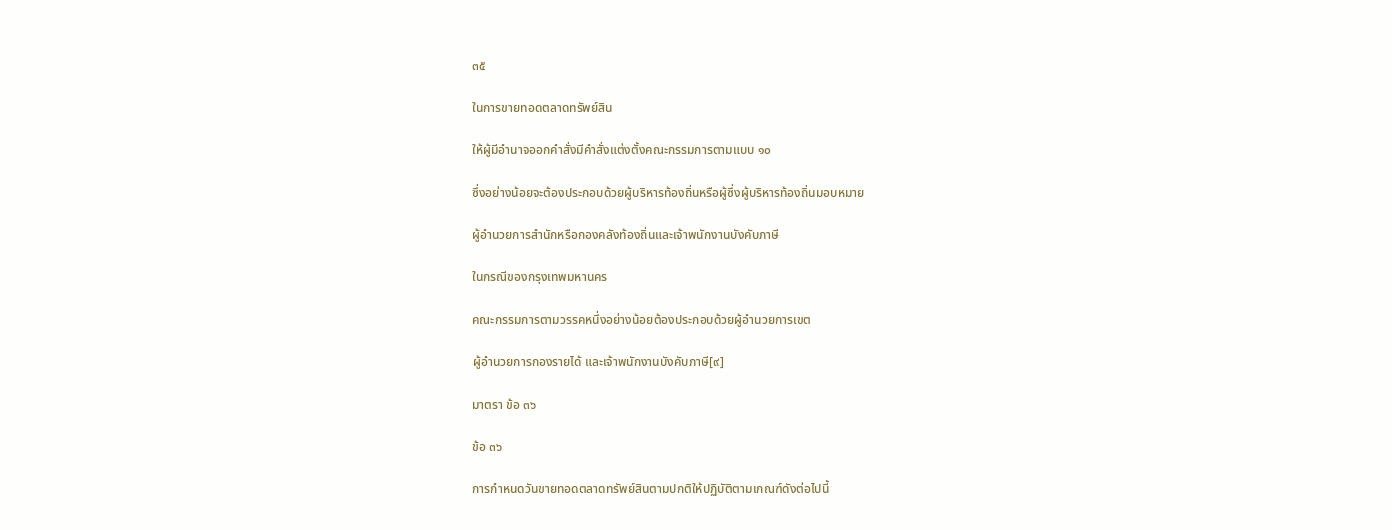๓๕

ในการขายทอดตลาดทรัพย์สิน

ให้ผู้มีอำนาจออกคำสั่งมีคำสั่งแต่งตั้งคณะกรรมการตามแบบ ๑๐

ซึ่งอย่างน้อยจะต้องประกอบด้วยผู้บริหารท้องถิ่นหรือผู้ซึ่งผู้บริหารท้องถิ่นมอบหมาย

ผู้อำนวยการสำนักหรือกองคลังท้องถิ่นและเจ้าพนักงานบังคับภาษี

ในกรณีของกรุงเทพมหานคร

คณะกรรมการตามวรรคหนึ่งอย่างน้อยต้องประกอบด้วยผู้อำนวยการเขต

ผู้อำนวยการกองรายได้ และเจ้าพนักงานบังคับภาษี[๙]

มาตรา ข้อ ๓๖

ข้อ ๓๖

การกำหนดวันขายทอดตลาดทรัพย์สินตามปกติให้ปฏิบัติตามเกณฑ์ดังต่อไปนี้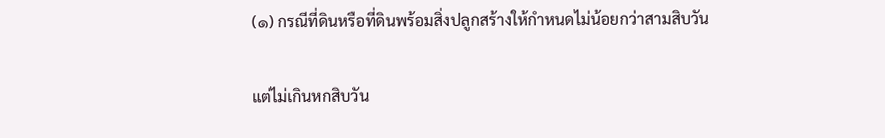(๑) กรณีที่ดินหรือที่ดินพร้อมสิ่งปลูกสร้างให้กำหนดไม่น้อยกว่าสามสิบวัน

แต่ไม่เกินหกสิบวัน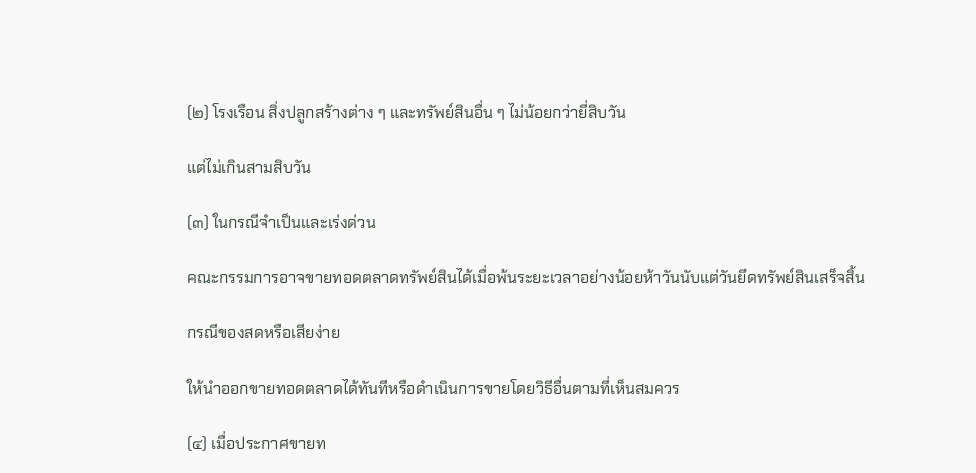(๒) โรงเรือน สิ่งปลูกสร้างต่าง ๆ และทรัพย์สินอื่น ๆ ไม่น้อยกว่ายี่สิบวัน

แต่ไม่เกินสามสิบวัน

(๓) ในกรณีจำเป็นและเร่งด่วน

คณะกรรมการอาจขายทอดตลาดทรัพย์สินได้เมื่อพ้นระยะเวลาอย่างน้อยห้าวันนับแต่วันยึดทรัพย์สินเสร็จสิ้น

กรณีของสดหรือเสียง่าย

ให้นำออกขายทอดตลาดได้ทันทีหรือดำเนินการขายโดยวิธีอื่นตามที่เห็นสมควร

(๔) เมื่อประกาศขายท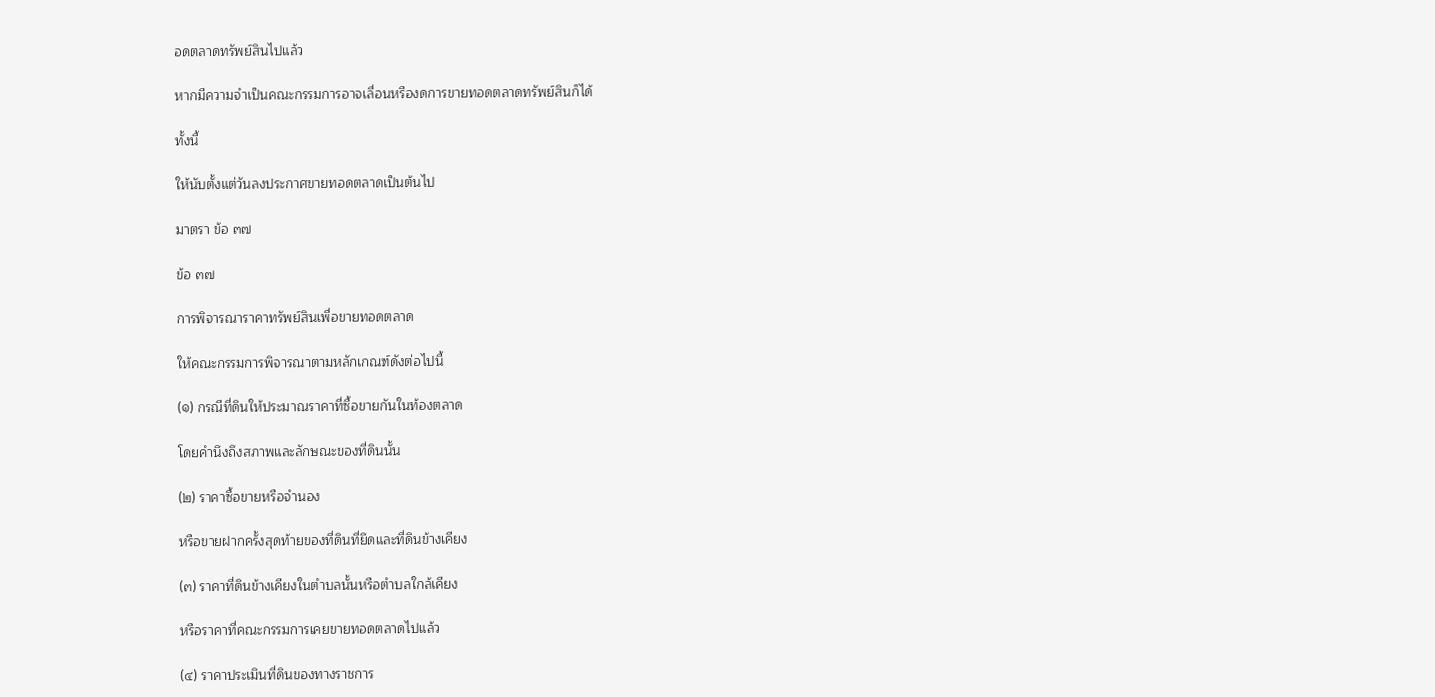อดตลาดทรัพย์สินไปแล้ว

หากมีความจำเป็นคณะกรรมการอาจเลื่อนหรืองดการขายทอดตลาดทรัพย์สินก็ได้

ทั้งนี้

ให้นับตั้งแต่วันลงประกาศขายทอดตลาดเป็นต้นไป

มาตรา ข้อ ๓๗

ข้อ ๓๗

การพิจารณาราคาทรัพย์สินเพื่อขายทอดตลาด

ให้คณะกรรมการพิจารณาตามหลักเกณฑ์ดังต่อไปนี้

(๑) กรณีที่ดินให้ประมาณราคาที่ซื้อขายกันในท้องตลาด

โดยคำนึงถึงสภาพและลักษณะของที่ดินนั้น

(๒) ราคาซื้อขายหรือจำนอง

หรือขายฝากครั้งสุดท้ายของที่ดินที่ยึดและที่ดินข้างเคียง

(๓) ราคาที่ดินข้างเคียงในตำบลนั้นหรือตำบลใกล้เคียง

หรือราคาที่คณะกรรมการเคยขายทอดตลาดไปแล้ว

(๔) ราคาประเมินที่ดินของทางราชการ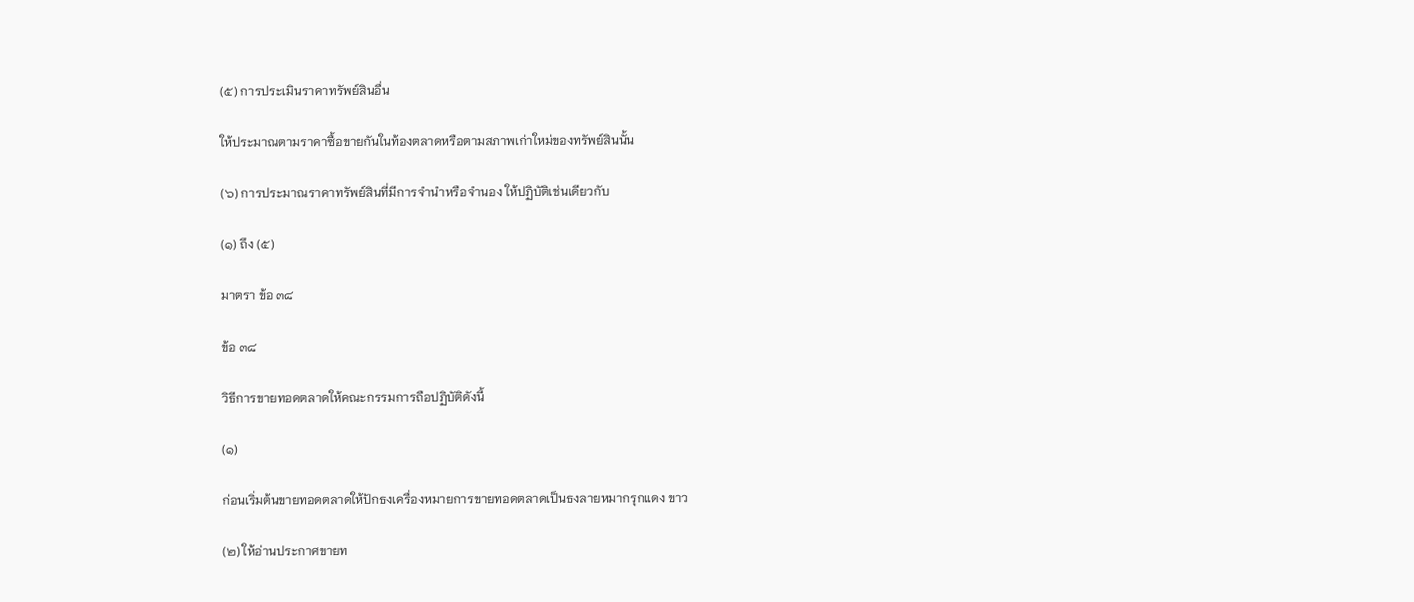(๕) การประเมินราคาทรัพย์สินอื่น

ให้ประมาณตามราคาซื้อขายกันในท้องตลาดหรือตามสภาพเก่าใหม่ของทรัพย์สินนั้น

(๖) การประมาณราคาทรัพย์สินที่มีการจำนำหรือจำนอง ให้ปฏิบัติเช่นเดียวกับ

(๑) ถึง (๕)

มาตรา ข้อ ๓๘

ข้อ ๓๘

วิธีการขายทอดตลาดให้คณะกรรมการถือปฏิบัติดังนี้

(๑)

ก่อนเริ่มต้นขายทอดตลาดให้ปักธงเครื่องหมายการขายทอดตลาดเป็นธงลายหมากรุกแดง ขาว

(๒) ให้อ่านประกาศขายท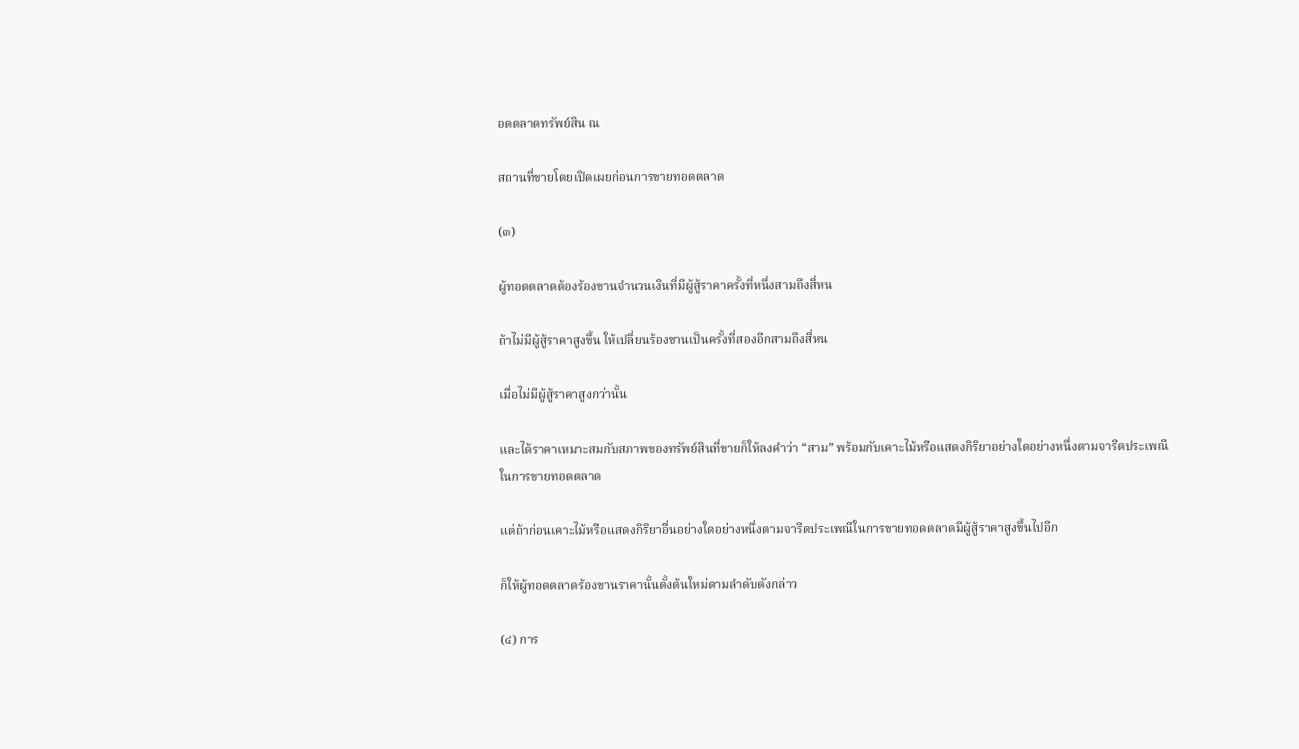อดตลาดทรัพย์สิน ณ

สถานที่ขายโดยเปิดเผยก่อนการขายทอดตลาด

(๓)

ผู้ทอดตลาดต้องร้องขานจำนวนเงินที่มีผู้สู้ราคาครั้งที่หนึ่งสามถึงสี่หน

ถ้าไม่มีผู้สู้ราคาสูงขึ้น ให้เปลี่ยนร้องขานเป็นครั้งที่สองอีกสามถึงสี่หน

เมื่อไม่มีผู้สู้ราคาสูงกว่านั้น

และได้ราคาเหมาะสมกับสภาพของทรัพย์สินที่ขายก็ให้ลงคำว่า “สาม” พร้อมกับเคาะไม้หรือแสดงกิริยาอย่างใดอย่างหนึ่งตามจารีตประเพณีในการขายทอดตลาด

แต่ถ้าก่อนเคาะไม้หรือแสดงกิริยาอื่นอย่างใดอย่างหนึ่งตามจารีตประเพณีในการขายทอดตลาดมีผู้สู้ราคาสูงขึ้นไปอีก

ก็ให้ผู้ทอดตลาดร้องขานราคานั้นตั้งต้นใหม่ตามลำดับดังกล่าว

(๔) การ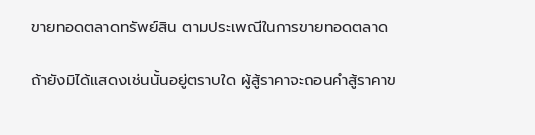ขายทอดตลาดทรัพย์สิน ตามประเพณีในการขายทอดตลาด

ถ้ายังมิได้แสดงเช่นนั้นอยู่ตราบใด ผู้สู้ราคาจะถอนคำสู้ราคาข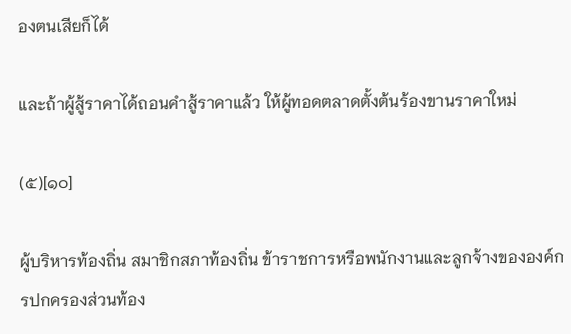องตนเสียก็ได้

และถ้าผู้สู้ราคาได้ถอนคำสู้ราคาแล้ว ให้ผู้ทอดตลาดตั้งต้นร้องขานราคาใหม่

(๕)[๑๐]

ผู้บริหารท้องถิ่น สมาชิกสภาท้องถิ่น ข้าราชการหรือพนักงานและลูกจ้างขององค์กรปกครองส่วนท้อง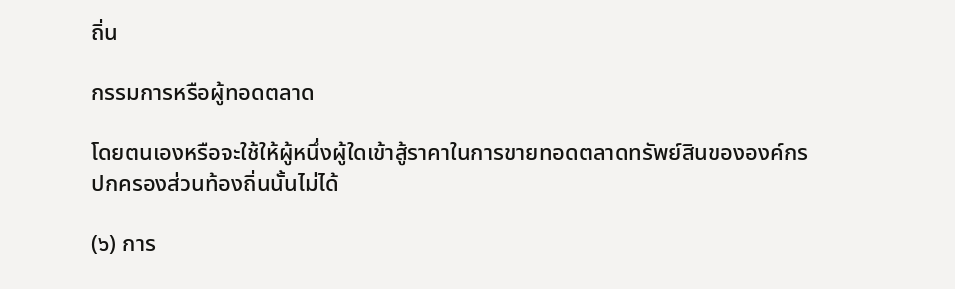ถิ่น

กรรมการหรือผู้ทอดตลาด

โดยตนเองหรือจะใช้ให้ผู้หนึ่งผู้ใดเข้าสู้ราคาในการขายทอดตลาดทรัพย์สินขององค์กรปกครองส่วนท้องถิ่นนั้นไม่ได้

(๖) การ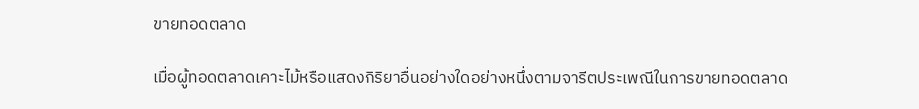ขายทอดตลาด

เมื่อผู้ทอดตลาดเคาะไม้หรือแสดงกิริยาอื่นอย่างใดอย่างหนึ่งตามจารีตประเพณีในการขายทอดตลาด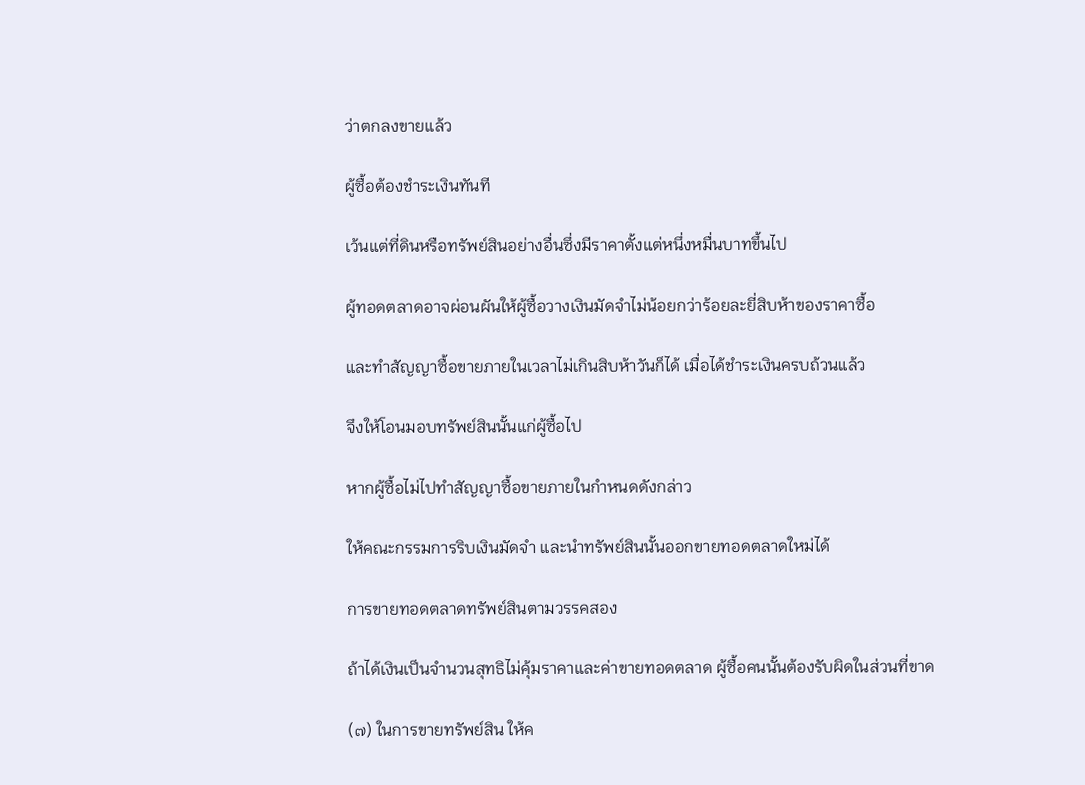ว่าตกลงขายแล้ว

ผู้ซื้อต้องชำระเงินทันที

เว้นแต่ที่ดินหรือทรัพย์สินอย่างอื่นซึ่งมีราคาตั้งแต่หนึ่งหมื่นบาทขึ้นไป

ผู้ทอดตลาดอาจผ่อนผันให้ผู้ซื้อวางเงินมัดจำไม่น้อยกว่าร้อยละยี่สิบห้าของราคาซื้อ

และทำสัญญาซื้อขายภายในเวลาไม่เกินสิบห้าวันก็ได้ เมื่อได้ชำระเงินครบถ้วนแล้ว

จึงให้โอนมอบทรัพย์สินนั้นแก่ผู้ซื้อไป

หากผู้ซื้อไม่ไปทำสัญญาซื้อขายภายในกำหนดดังกล่าว

ให้คณะกรรมการริบเงินมัดจำ และนำทรัพย์สินนั้นออกขายทอดตลาดใหม่ได้

การขายทอดตลาดทรัพย์สินตามวรรคสอง

ถ้าได้เงินเป็นจำนวนสุทธิไม่คุ้มราคาและค่าขายทอดตลาด ผู้ซื้อคนนั้นต้องรับผิดในส่วนที่ขาด

(๗) ในการขายทรัพย์สิน ให้ค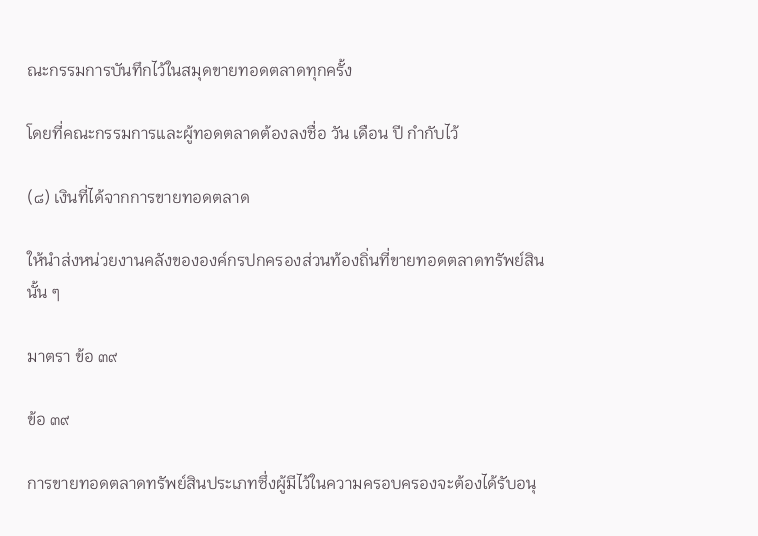ณะกรรมการบันทึกไว้ในสมุดขายทอดตลาดทุกครั้ง

โดยที่คณะกรรมการและผู้ทอดตลาดต้องลงชื่อ วัน เดือน ปี กำกับไว้

(๘) เงินที่ได้จากการขายทอดตลาด

ให้นำส่งหน่วยงานคลังขององค์กรปกครองส่วนท้องถิ่นที่ขายทอดตลาดทรัพย์สินนั้น ๆ

มาตรา ข้อ ๓๙

ข้อ ๓๙

การขายทอดตลาดทรัพย์สินประเภทซึ่งผู้มีไว้ในความครอบครองจะต้องได้รับอนุ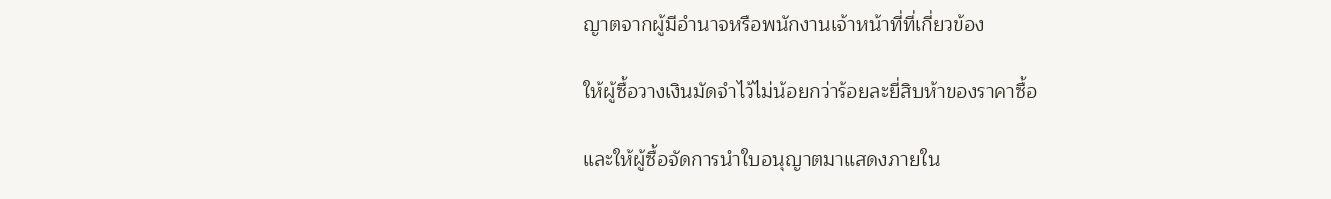ญาตจากผู้มีอำนาจหรือพนักงานเจ้าหน้าที่ที่เกี่ยวข้อง

ให้ผู้ซื้อวางเงินมัดจำไว้ไม่น้อยกว่าร้อยละยี่สิบห้าของราคาซื้อ

และให้ผู้ซื้อจัดการนำใบอนุญาตมาแสดงภายใน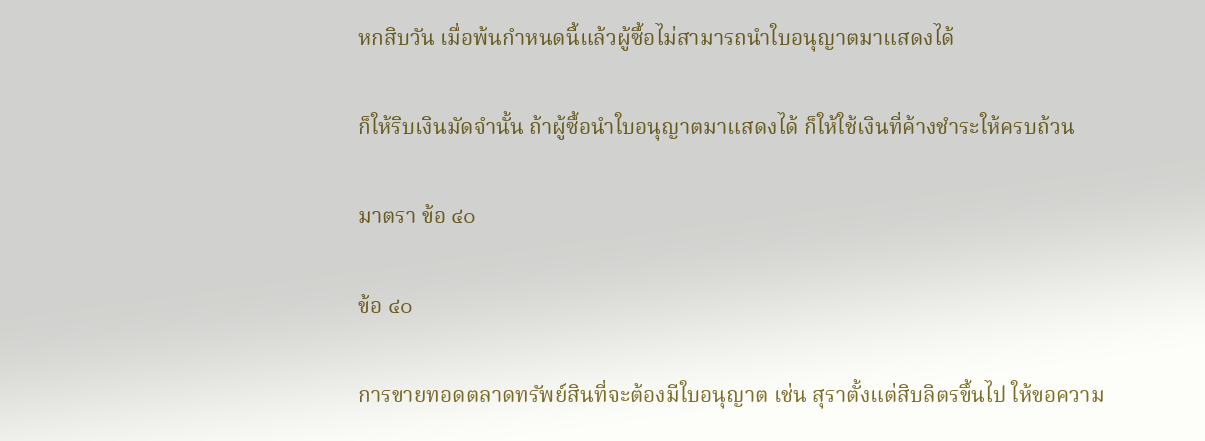หกสิบวัน เมื่อพ้นกำหนดนี้แล้วผู้ซื้อไม่สามารถนำใบอนุญาตมาแสดงได้

ก็ให้ริบเงินมัดจำนั้น ถ้าผู้ซื้อนำใบอนุญาตมาแสดงได้ ก็ให้ใช้เงินที่ค้างชำระให้ครบถ้วน

มาตรา ข้อ ๔๐

ข้อ ๔๐

การขายทอดตลาดทรัพย์สินที่จะต้องมีใบอนุญาต เช่น สุราตั้งแต่สิบลิตรขึ้นไป ให้ขอความ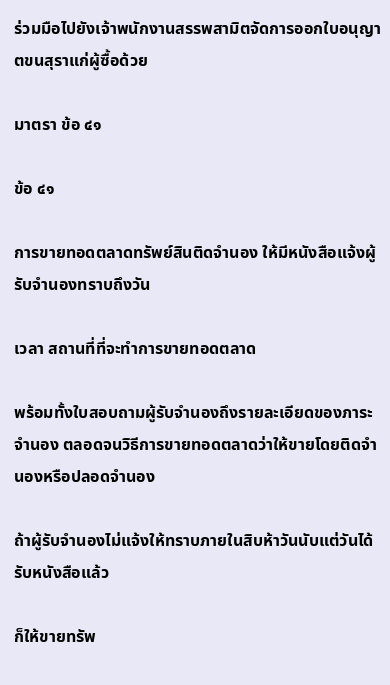ร่วมมือไปยังเจ้าพนักงานสรรพสามิตจัดการออกใบอนุญาตขนสุราแก่ผู้ซื้อด้วย

มาตรา ข้อ ๔๑

ข้อ ๔๑

การขายทอดตลาดทรัพย์สินติดจำนอง ให้มีหนังสือแจ้งผู้รับจำนองทราบถึงวัน

เวลา สถานที่ที่จะทำการขายทอดตลาด

พร้อมทั้งใบสอบถามผู้รับจำนองถึงรายละเอียดของภาระจำนอง ตลอดจนวิธีการขายทอดตลาดว่าให้ขายโดยติดจำนองหรือปลอดจำนอง

ถ้าผู้รับจำนองไม่แจ้งให้ทราบภายในสิบห้าวันนับแต่วันได้รับหนังสือแล้ว

ก็ให้ขายทรัพ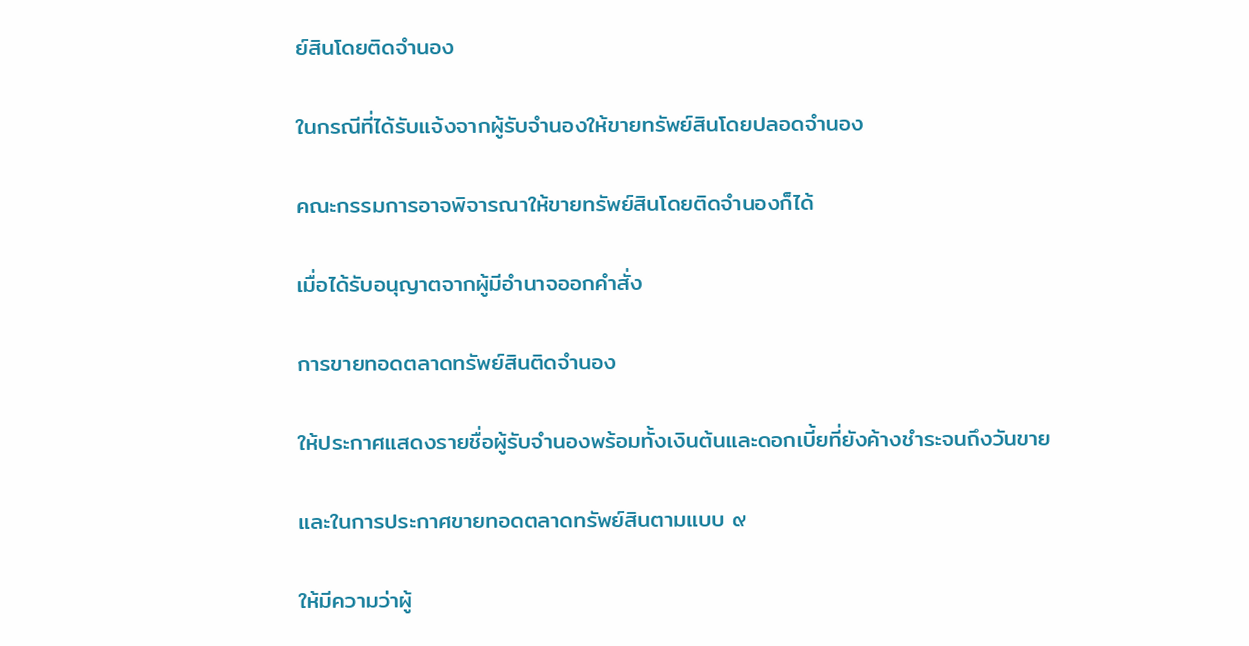ย์สินโดยติดจำนอง

ในกรณีที่ได้รับแจ้งจากผู้รับจำนองให้ขายทรัพย์สินโดยปลอดจำนอง

คณะกรรมการอาจพิจารณาให้ขายทรัพย์สินโดยติดจำนองก็ได้

เมื่อได้รับอนุญาตจากผู้มีอำนาจออกคำสั่ง

การขายทอดตลาดทรัพย์สินติดจำนอง

ให้ประกาศแสดงรายชื่อผู้รับจำนองพร้อมทั้งเงินต้นและดอกเบี้ยที่ยังค้างชำระจนถึงวันขาย

และในการประกาศขายทอดตลาดทรัพย์สินตามแบบ ๙

ให้มีความว่าผู้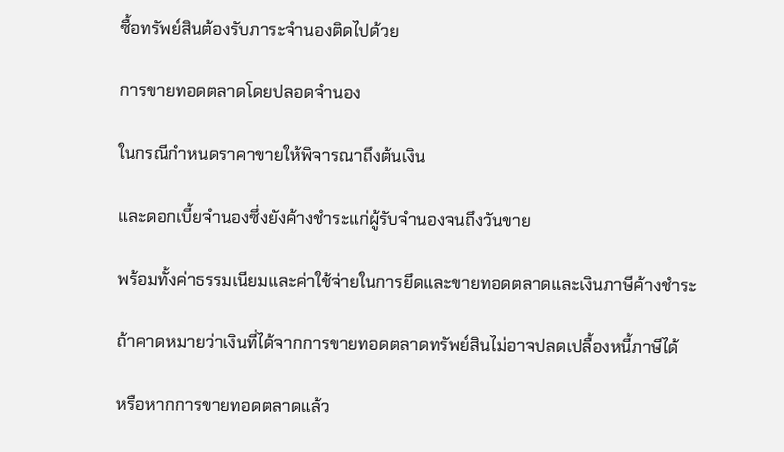ซื้อทรัพย์สินต้องรับภาระจำนองติดไปด้วย

การขายทอดตลาดโดยปลอดจำนอง

ในกรณีกำหนดราคาขายให้พิจารณาถึงต้นเงิน

และดอกเบี้ยจำนองซึ่งยังค้างชำระแก่ผู้รับจำนองจนถึงวันขาย

พร้อมทั้งค่าธรรมเนียมและค่าใช้จ่ายในการยึดและขายทอดตลาดและเงินภาษีค้างชำระ

ถ้าคาดหมายว่าเงินที่ได้จากการขายทอดตลาดทรัพย์สินไม่อาจปลดเปลื้องหนี้ภาษีได้

หรือหากการขายทอดตลาดแล้ว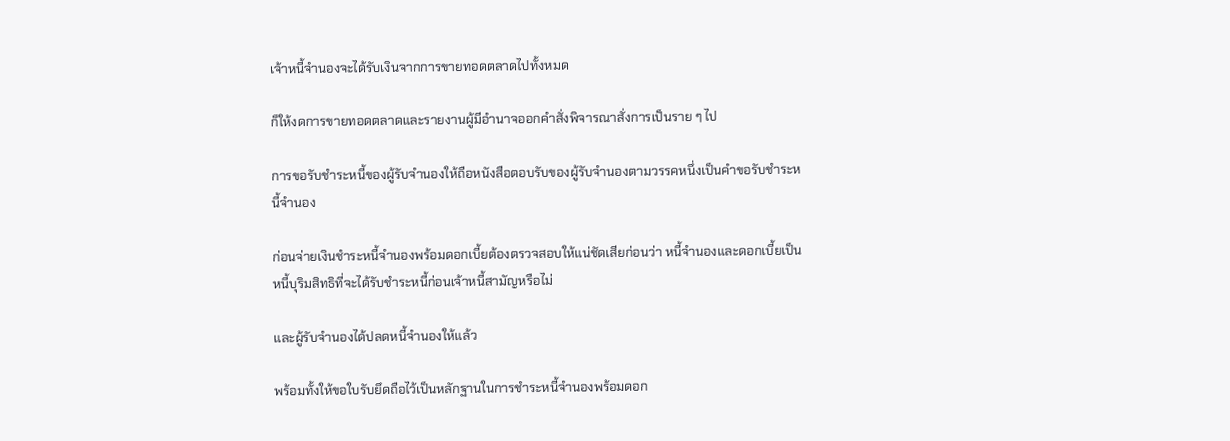เจ้าหนี้จำนองจะได้รับเงินจากการขายทอดตลาดไปทั้งหมด

ก็ให้งดการขายทอดตลาดและรายงานผู้มีอำนาจออกคำสั่งพิจารณาสั่งการเป็นราย ๆ ไป

การขอรับชำระหนี้ของผู้รับจำนองให้ถือหนังสือตอบรับของผู้รับจำนองตามวรรคหนึ่งเป็นคำขอรับชำระหนี้จำนอง

ก่อนจ่ายเงินชำระหนี้จำนองพร้อมดอกเบี้ยต้องตรวจสอบให้แน่ชัดเสียก่อนว่า หนี้จำนองและดอกเบี้ยเป็นหนี้บุริมสิทธิที่จะได้รับชำระหนี้ก่อนเจ้าหนี้สามัญหรือไม่

และผู้รับจำนองได้ปลดหนี้จำนองให้แล้ว

พร้อมทั้งให้ขอใบรับยึดถือไว้เป็นหลักฐานในการชำระหนี้จำนองพร้อมดอก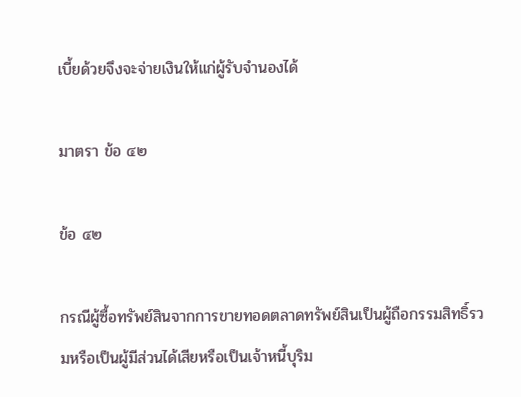เบี้ยด้วยจึงจะจ่ายเงินให้แก่ผู้รับจำนองได้

มาตรา ข้อ ๔๒

ข้อ ๔๒

กรณีผู้ซื้อทรัพย์สินจากการขายทอดตลาดทรัพย์สินเป็นผู้ถือกรรมสิทธิ์รวมหรือเป็นผู้มีส่วนได้เสียหรือเป็นเจ้าหนี้บุริม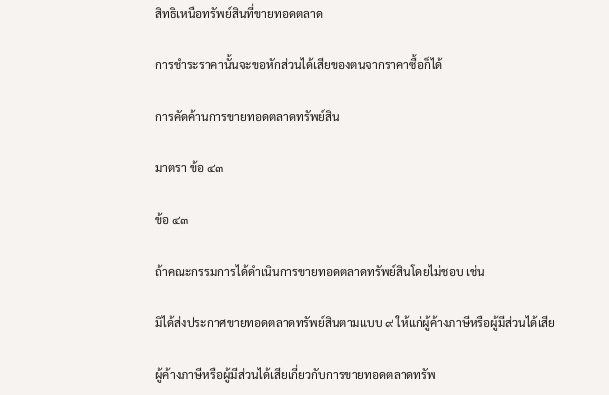สิทธิเหนือทรัพย์สินที่ขายทอดตลาด

การชำระราคานั้นจะขอหักส่วนได้เสียของตนจากราคาซื้อก็ได้

การคัดค้านการขายทอดตลาดทรัพย์สิน

มาตรา ข้อ ๔๓

ข้อ ๔๓

ถ้าคณะกรรมการได้ดำเนินการขายทอดตลาดทรัพย์สินโดยไม่ชอบ เช่น

มิได้ส่งประกาศขายทอดตลาดทรัพย์สินตามแบบ ๙ ให้แก่ผู้ค้างภาษีหรือผู้มีส่วนได้เสีย

ผู้ค้างภาษีหรือผู้มีส่วนได้เสียเกี่ยวกับการขายทอดตลาดทรัพ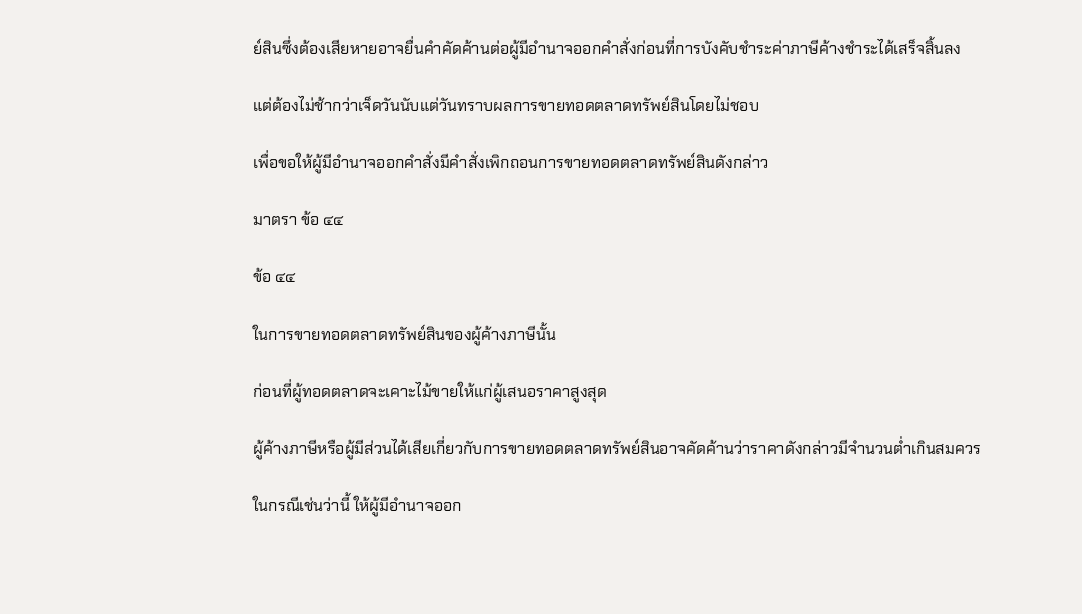ย์สินซึ่งต้องเสียหายอาจยื่นคำคัดค้านต่อผู้มีอำนาจออกคำสั่งก่อนที่การบังคับชำระค่าภาษีค้างชำระได้เสร็จสิ้นลง

แต่ต้องไม่ช้ากว่าเจ็ดวันนับแต่วันทราบผลการขายทอดตลาดทรัพย์สินโดยไม่ชอบ

เพื่อขอให้ผู้มีอำนาจออกคำสั่งมีคำสั่งเพิกถอนการขายทอดตลาดทรัพย์สินดังกล่าว

มาตรา ข้อ ๔๔

ข้อ ๔๔

ในการขายทอดตลาดทรัพย์สินของผู้ค้างภาษีนั้น

ก่อนที่ผู้ทอดตลาดจะเคาะไม้ขายให้แก่ผู้เสนอราคาสูงสุด

ผู้ค้างภาษีหรือผู้มีส่วนได้เสียเกี่ยวกับการขายทอดตลาดทรัพย์สินอาจคัดค้านว่าราคาดังกล่าวมีจำนวนต่ำเกินสมควร

ในกรณีเช่นว่านี้ ให้ผู้มีอำนาจออก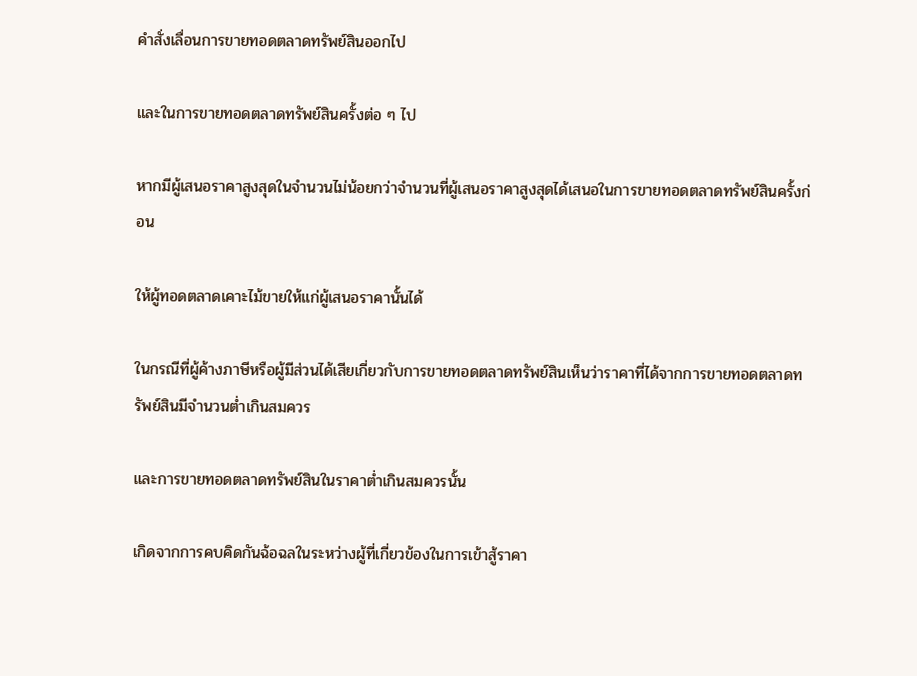คำสั่งเลื่อนการขายทอดตลาดทรัพย์สินออกไป

และในการขายทอดตลาดทรัพย์สินครั้งต่อ ๆ ไป

หากมีผู้เสนอราคาสูงสุดในจำนวนไม่น้อยกว่าจำนวนที่ผู้เสนอราคาสูงสุดได้เสนอในการขายทอดตลาดทรัพย์สินครั้งก่อน

ให้ผู้ทอดตลาดเคาะไม้ขายให้แก่ผู้เสนอราคานั้นได้

ในกรณีที่ผู้ค้างภาษีหรือผู้มีส่วนได้เสียเกี่ยวกับการขายทอดตลาดทรัพย์สินเห็นว่าราคาที่ได้จากการขายทอดตลาดทรัพย์สินมีจำนวนต่ำเกินสมควร

และการขายทอดตลาดทรัพย์สินในราคาต่ำเกินสมควรนั้น

เกิดจากการคบคิดกันฉ้อฉลในระหว่างผู้ที่เกี่ยวข้องในการเข้าสู้ราคา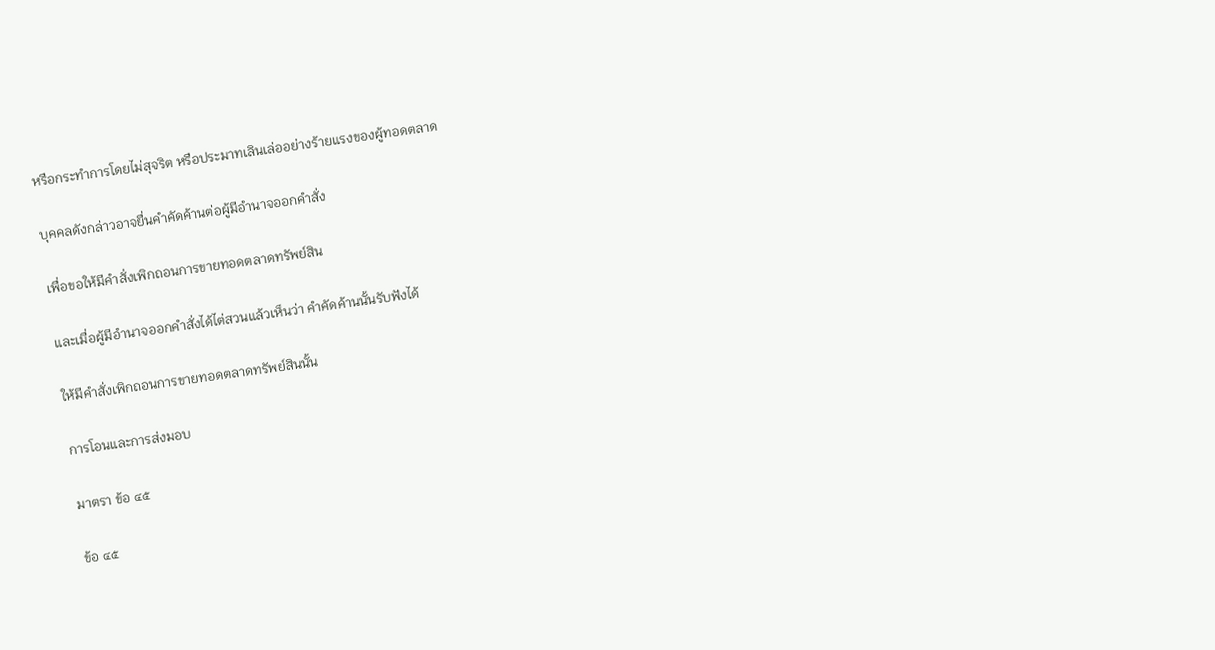หรือกระทำการโดยไม่สุจริต หรือประมาทเลินเล่ออย่างร้ายแรงของผู้ทอดตลาด

บุคคลดังกล่าวอาจยื่นคำคัดค้านต่อผู้มีอำนาจออกคำสั่ง

เพื่อขอให้มีคำสั่งเพิกถอนการขายทอดตลาดทรัพย์สิน

และเมื่อผู้มีอำนาจออกคำสั่งได้ไต่สวนแล้วเห็นว่า คำคัดค้านนั้นรับฟังได้

ให้มีคำสั่งเพิกถอนการขายทอดตลาดทรัพย์สินนั้น

การโอนและการส่งมอบ

มาตรา ข้อ ๔๕

ข้อ ๔๕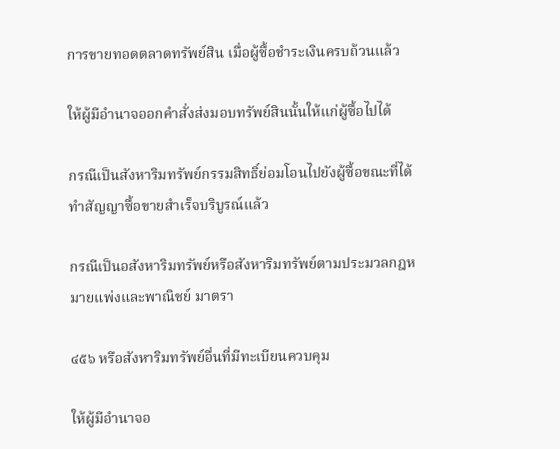การขายทอดตลาดทรัพย์สิน เมื่อผู้ซื้อชำระเงินครบถ้วนแล้ว

ให้ผู้มีอำนาจออกคำสั่งส่งมอบทรัพย์สินนั้นให้แก่ผู้ซื้อไปได้

กรณีเป็นสังหาริมทรัพย์กรรมสิทธิ์ย่อมโอนไปยังผู้ซื้อขณะที่ได้ทำสัญญาซื้อขายสำเร็จบริบูรณ์แล้ว

กรณีเป็นอสังหาริมทรัพย์หรือสังหาริมทรัพย์ตามประมวลกฎหมายแพ่งและพาณิชย์ มาตรา

๔๕๖ หรือสังหาริมทรัพย์อื่นที่มีทะเบียนควบคุม

ให้ผู้มีอำนาจอ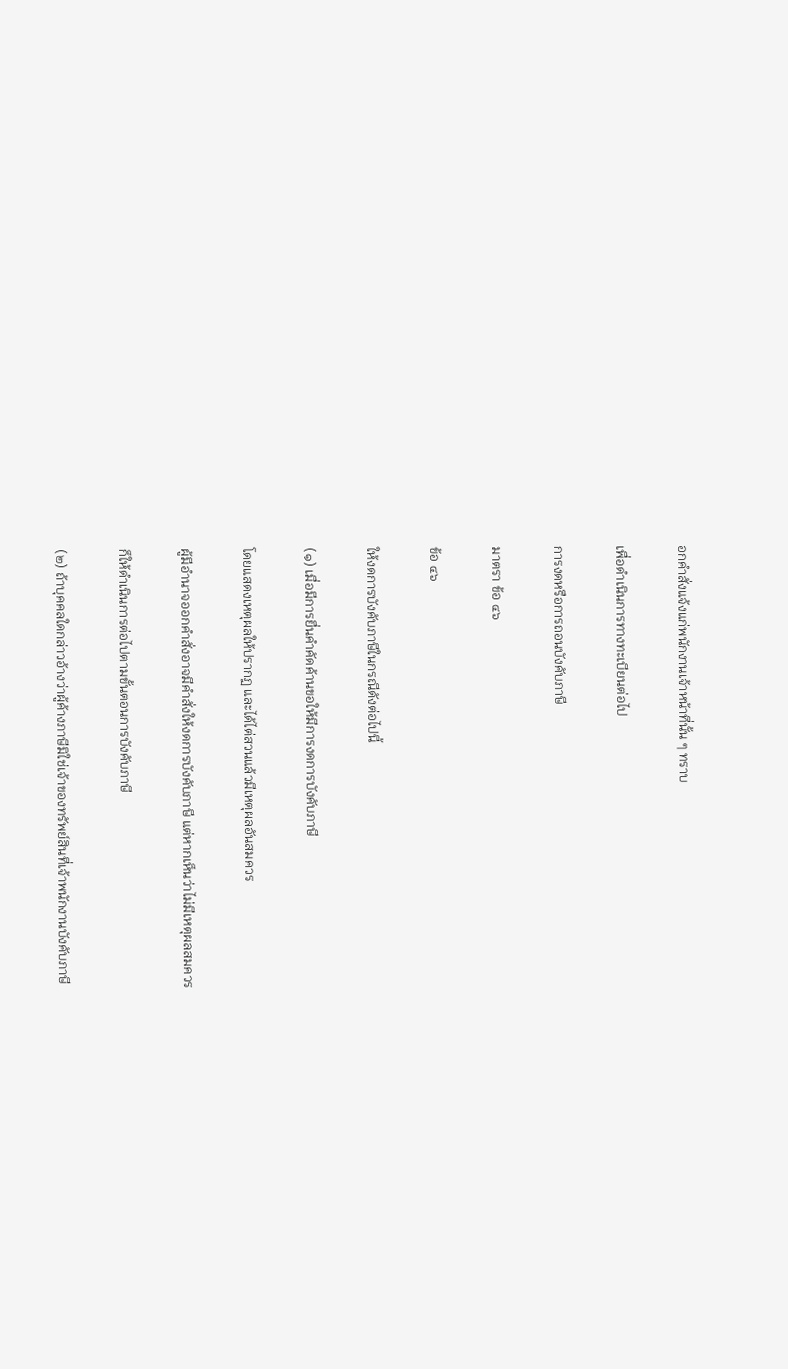อกคำสั่งแจ้งแก่พนักงานเจ้าหน้าที่นั้น ๆ ทราบ

เพื่อดำเนินการทางทะเบียนต่อไป

การงดหรือการถอนบังคับภาษี

มาตรา ข้อ ๔๖

ข้อ ๔๖

ให้งดการบังคับภาษีในกรณีดังต่อไปนี้

(๑) เมื่อมีการยื่นคำคัดค้านขอให้มีการงดการบังคับภาษี

โดยแสดงเหตุผลให้ปรากฏ และได้ไต่สวนแล้วมีเหตุผลอันสมควร

ผู้มีอำนาจออกคำสั่งอาจมีคำสั่งให้งดการบังคับภาษี แต่หากเห็นว่าไม่มีเหตุผลสมควร

ก็ให้ดำเนินการต่อไปตามขั้นตอนการบังคับภาษี

(๒) ถ้าบุคคลใดกล่าวอ้างว่าผู้ค้างภาษีมิใช่เจ้าของทรัพย์สินที่เจ้าพนักงานบังคับภาษี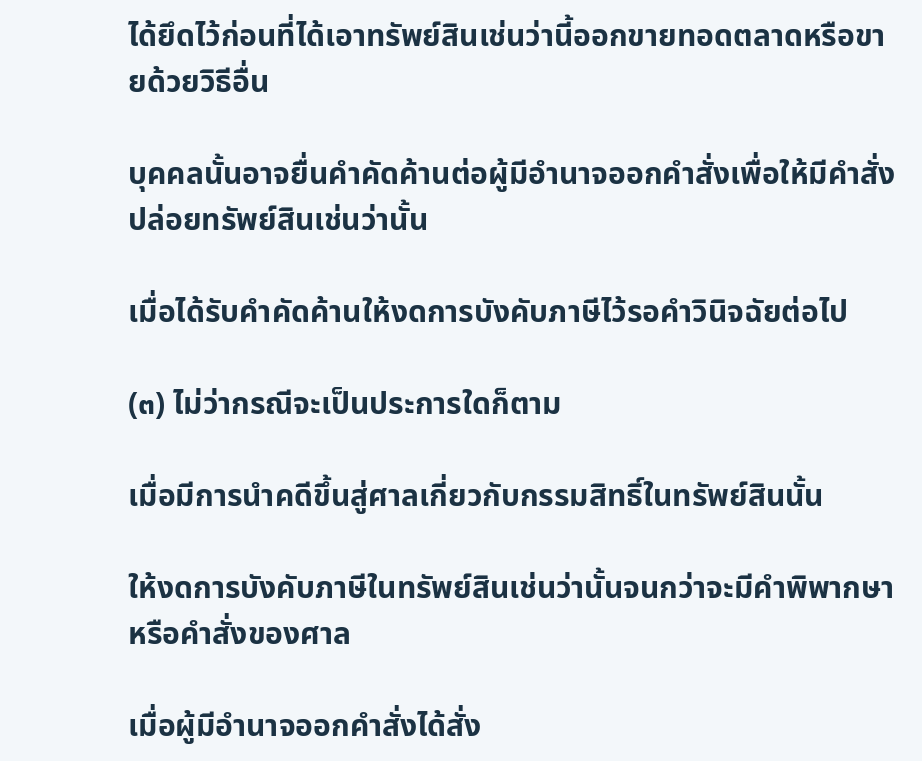ได้ยึดไว้ก่อนที่ได้เอาทรัพย์สินเช่นว่านี้ออกขายทอดตลาดหรือขายด้วยวิธีอื่น

บุคคลนั้นอาจยื่นคำคัดค้านต่อผู้มีอำนาจออกคำสั่งเพื่อให้มีคำสั่งปล่อยทรัพย์สินเช่นว่านั้น

เมื่อได้รับคำคัดค้านให้งดการบังคับภาษีไว้รอคำวินิจฉัยต่อไป

(๓) ไม่ว่ากรณีจะเป็นประการใดก็ตาม

เมื่อมีการนำคดีขึ้นสู่ศาลเกี่ยวกับกรรมสิทธิ์ในทรัพย์สินนั้น

ให้งดการบังคับภาษีในทรัพย์สินเช่นว่านั้นจนกว่าจะมีคำพิพากษาหรือคำสั่งของศาล

เมื่อผู้มีอำนาจออกคำสั่งได้สั่ง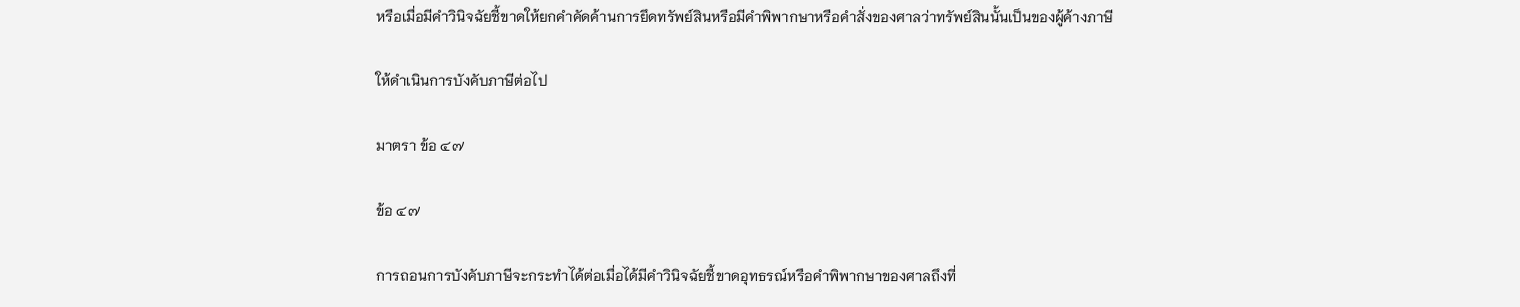หรือเมื่อมีคำวินิจฉัยชี้ขาดให้ยกคำคัดค้านการยึดทรัพย์สินหรือมีคำพิพากษาหรือคำสั่งของศาลว่าทรัพย์สินนั้นเป็นของผู้ค้างภาษี

ให้ดำเนินการบังคับภาษีต่อไป

มาตรา ข้อ ๔๗

ข้อ ๔๗

การถอนการบังคับภาษีจะกระทำได้ต่อเมื่อได้มีคำวินิจฉัยชี้ขาดอุทธรณ์หรือคำพิพากษาของศาลถึงที่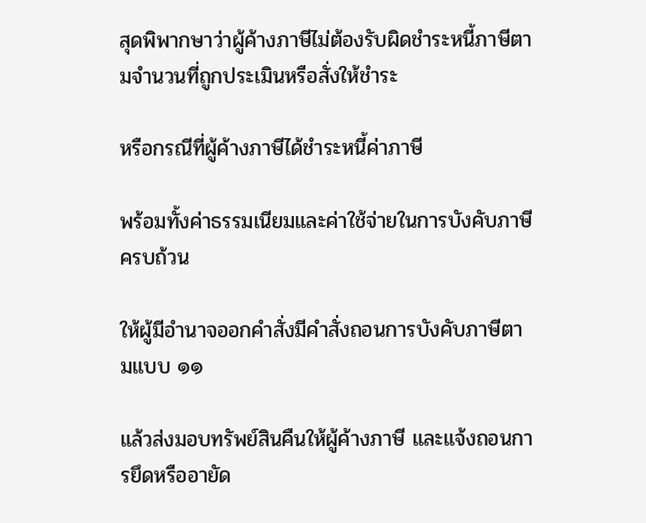สุดพิพากษาว่าผู้ค้างภาษีไม่ต้องรับผิดชำระหนี้ภาษีตามจำนวนที่ถูกประเมินหรือสั่งให้ชำระ

หรือกรณีที่ผู้ค้างภาษีได้ชำระหนี้ค่าภาษี

พร้อมทั้งค่าธรรมเนียมและค่าใช้จ่ายในการบังคับภาษีครบถ้วน

ให้ผู้มีอำนาจออกคำสั่งมีคำสั่งถอนการบังคับภาษีตามแบบ ๑๑

แล้วส่งมอบทรัพย์สินคืนให้ผู้ค้างภาษี และแจ้งถอนการยึดหรืออายัด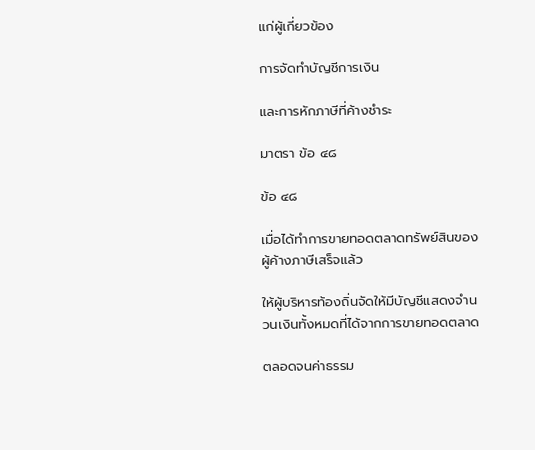แก่ผู้เกี่ยวข้อง

การจัดทำบัญชีการเงิน

และการหักภาษีที่ค้างชำระ

มาตรา ข้อ ๔๘

ข้อ ๔๘

เมื่อได้ทำการขายทอดตลาดทรัพย์สินของผู้ค้างภาษีเสร็จแล้ว

ให้ผู้บริหารท้องถิ่นจัดให้มีบัญชีแสดงจำนวนเงินทั้งหมดที่ได้จากการขายทอดตลาด

ตลอดจนค่าธรรม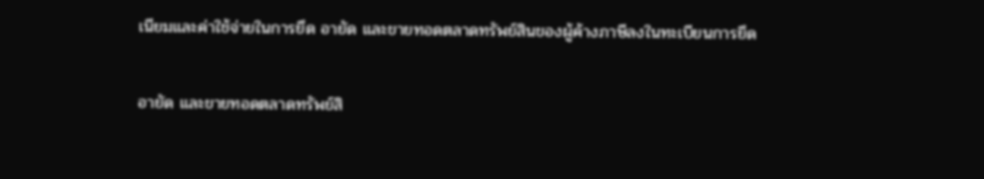เนียมและค่าใช้จ่ายในการยึด อายัด และขายทอดตลาดทรัพย์สินของผู้ค้างภาษีลงในทะเบียนการยึด

อายัด และขายทอดตลาดทรัพย์สิ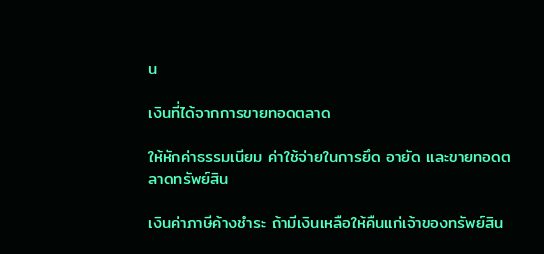น

เงินที่ได้จากการขายทอดตลาด

ให้หักค่าธรรมเนียม ค่าใช้จ่ายในการยึด อายัด และขายทอดตลาดทรัพย์สิน

เงินค่าภาษีค้างชำระ ถ้ามีเงินเหลือให้คืนแก่เจ้าของทรัพย์สิน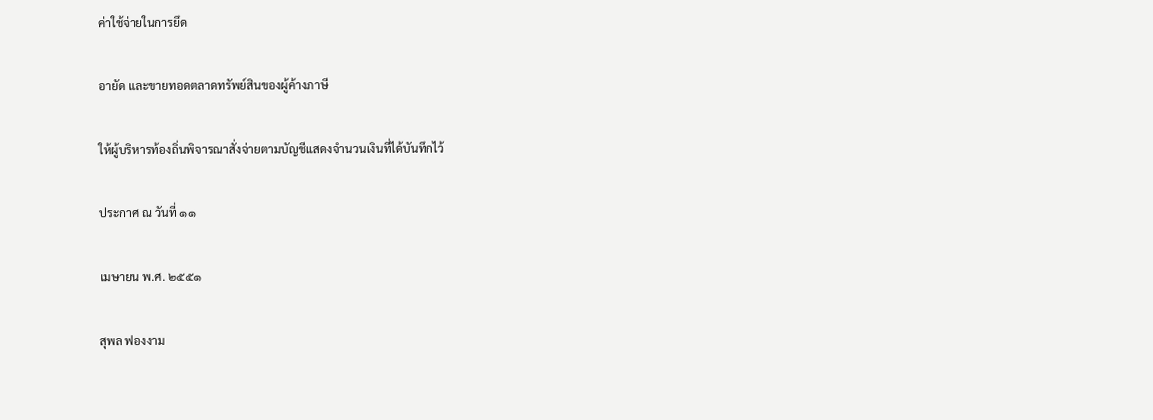ค่าใช้จ่ายในการยึด

อายัด และขายทอดตลาดทรัพย์สินของผู้ค้างภาษี

ให้ผู้บริหารท้องถิ่นพิจารณาสั่งจ่ายตามบัญชีแสดงจำนวนเงินที่ได้บันทึกไว้

ประกาศ ณ วันที่ ๑๑

เมษายน พ.ศ. ๒๕๕๑

สุพล ฟองงาม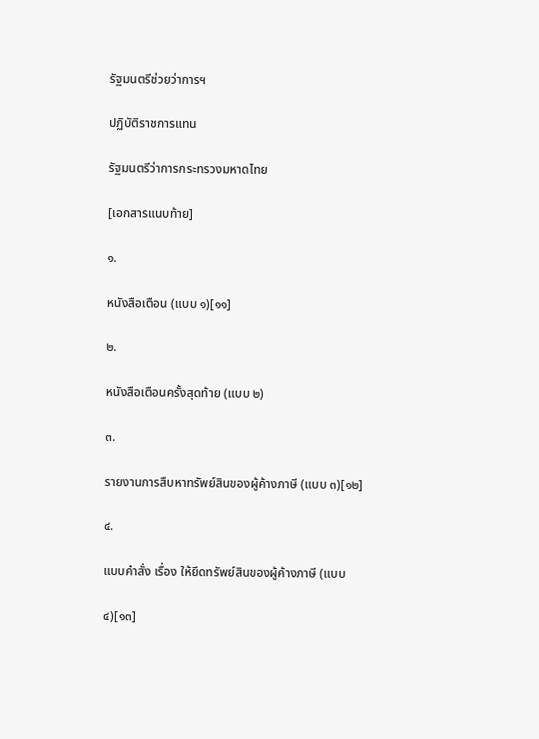รัฐมนตรีช่วยว่าการฯ

ปฏิบัติราชการแทน

รัฐมนตรีว่าการกระทรวงมหาดไทย

[เอกสารแนบท้าย]

๑.

หนังสือเตือน (แบบ ๑)[๑๑]

๒.

หนังสือเตือนครั้งสุดท้าย (แบบ ๒)

๓.

รายงานการสืบหาทรัพย์สินของผู้ค้างภาษี (แบบ ๓)[๑๒]

๔.

แบบคำสั่ง เรื่อง ให้ยึดทรัพย์สินของผู้ค้างภาษี (แบบ

๔)[๑๓]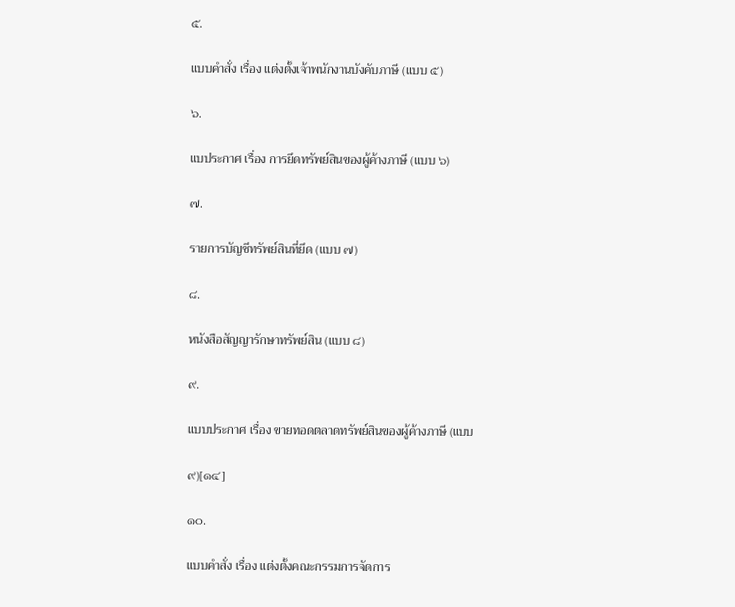๕.

แบบคำสั่ง เรื่อง แต่งตั้งเจ้าพนักงานบังคับภาษี (แบบ ๕)

๖.

แบประกาศ เรื่อง การยึดทรัพย์สินของผู้ค้างภาษี (แบบ ๖)

๗.

รายการบัญชีทรัพย์สินที่ยึด (แบบ ๗)

๘.

หนังสือสัญญารักษาทรัพย์สิน (แบบ ๘)

๙.

แบบประกาศ เรื่อง ขายทอดตลาดทรัพย์สินของผู้ค้างภาษี (แบบ

๙)[๑๔]

๑๐.

แบบคำสั่ง เรื่อง แต่งตั้งคณะกรรมการจัดการ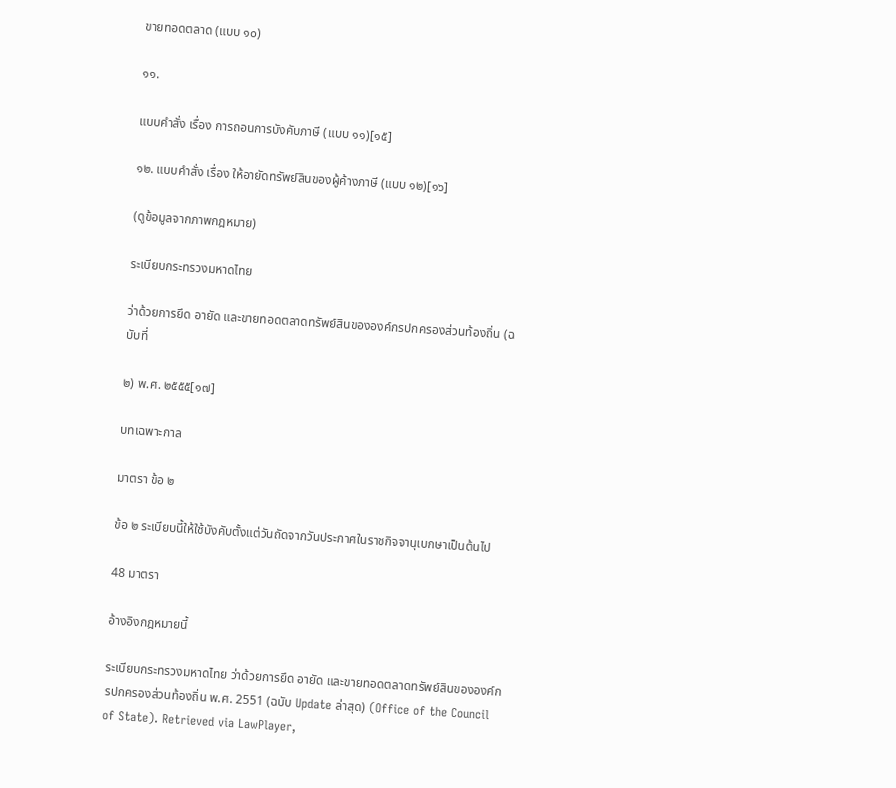ขายทอดตลาด (แบบ ๑๐)

๑๑.

แบบคำสั่ง เรื่อง การถอนการบังคับภาษี (แบบ ๑๑)[๑๕]

๑๒. แบบคำสั่ง เรื่อง ให้อายัดทรัพย์สินของผู้ค้างภาษี (แบบ ๑๒)[๑๖]

(ดูข้อมูลจากภาพกฎหมาย)

ระเบียบกระทรวงมหาดไทย

ว่าด้วยการยึด อายัด และขายทอดตลาดทรัพย์สินขององค์กรปกครองส่วนท้องถิ่น (ฉบับที่

๒) พ.ศ. ๒๕๕๕[๑๗]

บทเฉพาะกาล

มาตรา ข้อ ๒

ข้อ ๒ ระเบียบนี้ให้ใช้บังคับตั้งแต่วันถัดจากวันประกาศในราชกิจจานุเบกษาเป็นต้นไป

48 มาตรา

อ้างอิงกฎหมายนี้

ระเบียบกระทรวงมหาดไทย ว่าด้วยการยึด อายัด และขายทอดตลาดทรัพย์สินขององค์กรปกครองส่วนท้องถิ่น พ.ศ. 2551 (ฉบับ Update ล่าสุด) (Office of the Council of State). Retrieved via LawPlayer,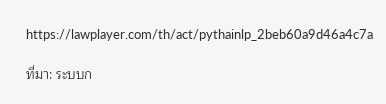https://lawplayer.com/th/act/pythainlp_2beb60a9d46a4c7a

ที่มา: ระบบก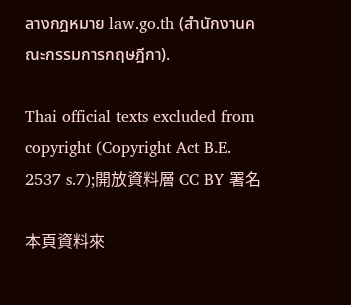ลางกฎหมาย law.go.th (สำนักงานคณะกรรมการกฤษฎีกา).

Thai official texts excluded from copyright (Copyright Act B.E. 2537 s.7);開放資料層 CC BY 署名

本頁資料來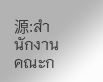源:สำนักงานคณะก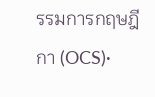รรมการกฤษฎีกา (OCS)·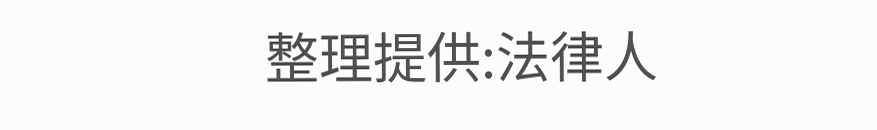整理提供:法律人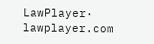LawPlayer· lawplayer.com